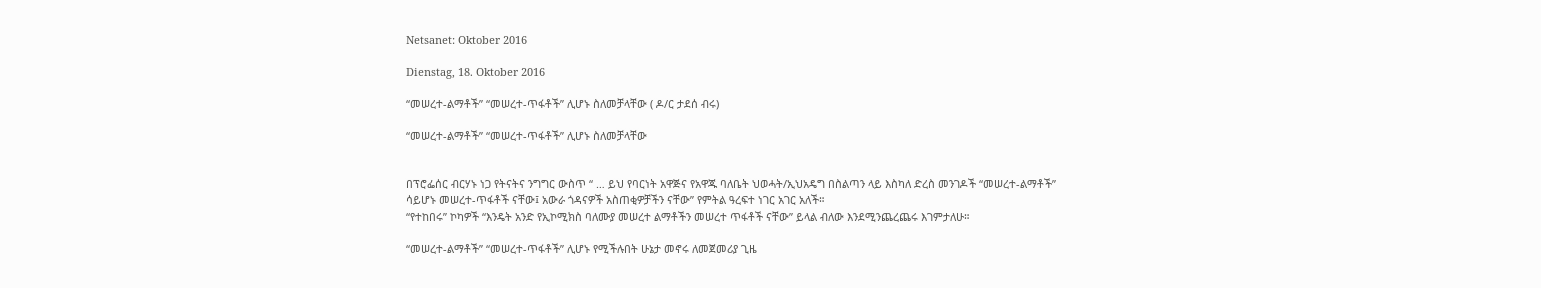Netsanet: Oktober 2016

Dienstag, 18. Oktober 2016

“መሠረተ-ልማቶች” “መሠረተ-ጥፋቶች” ሊሆኑ ስለመቻላቸው ( ዶ/ር ታደሰ ብሩ)

“መሠረተ-ልማቶች” “መሠረተ-ጥፋቶች” ሊሆኑ ስለመቻላቸው


በፕሮፌሰር ብርሃኑ ነጋ የትናትና ንግግር ውስጥ “ … ይህ የባርነት አዋጅና የአዋጁ ባለቤት ህወሓት/ኢህአዴግ በስልጣን ላይ እስካለ ድረስ መንገዶች “መሠረተ-ልማቶች” ሳይሆኑ መሠረተ-ጥፋቶች ናቸው፤ አውራ ጎዳናዎች አስጠቂዎቻችን ናቸው” የምትል ዓረፍተ ነገር አገር አለች።
“የተከበሩ” ኮካዎች “እንዴት አንድ የኢኮሚክስ ባለሙያ መሠረተ ልማቶችን መሠረተ ጥፋቶች ናቸው” ይላል ብለው እንደሚንጨረጨሩ እገምታለሁ።

“መሠረተ-ልማቶች” “መሠረተ-ጥፋቶች” ሊሆኑ የሚችሉበት ሁኔታ መኖሩ ለመጀመሪያ ጊዜ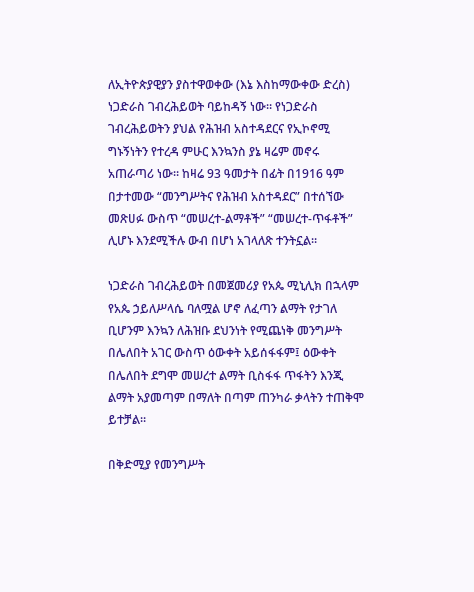ለኢትዮጵያዊያን ያስተዋወቀው (እኔ እስከማውቀው ድረስ) ነጋድራስ ገብረሕይወት ባይከዳኝ ነው። የነጋድራስ ገብረሕይወትን ያህል የሕዝብ አስተዳደርና የኢኮኖሚ ግኑኝነትን የተረዳ ምሁር እንኳንስ ያኔ ዛሬም መኖሩ አጠራጣሪ ነው። ከዛሬ 93 ዓመታት በፊት በ1916 ዓም በታተመው “መንግሥትና የሕዝብ አስተዳደር” በተሰኘው መጽሀፉ ውስጥ “መሠረተ-ልማቶች” “መሠረተ-ጥፋቶች” ሊሆኑ እንደሚችሉ ውብ በሆነ አገላለጽ ተንትኗል።

ነጋድራስ ገብረሕይወት በመጀመሪያ የአጴ ሚኒሊክ በኋላም የአጴ ኃይለሥላሴ ባለሟል ሆኖ ለፈጣን ልማት የታገለ ቢሆንም እንኳን ለሕዝቡ ደህንነት የሚጨነቅ መንግሥት በሌለበት አገር ውስጥ ዕውቀት አይሰፋፋም፤ ዕውቀት በሌለበት ደግሞ መሠረተ ልማት ቢስፋፋ ጥፋትን እንጂ ልማት አያመጣም በማለት በጣም ጠንካራ ቃላትን ተጠቅሞ ይተቻል።

በቅድሚያ የመንግሥት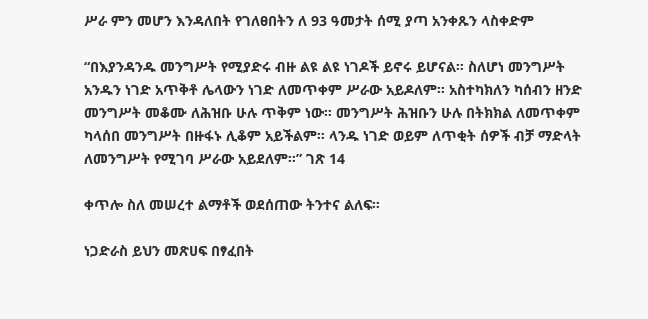ሥራ ምን መሆን እንዳለበት የገለፀበትን ለ 93 ዓመታት ሰሚ ያጣ አንቀጹን ላስቀድም

“በእያንዳንዱ መንግሥት የሚያድሩ ብዙ ልዩ ልዩ ነገዶች ይኖሩ ይሆናል። ስለሆነ መንግሥት አንዱን ነገድ አጥቅቶ ሌላውን ነገድ ለመጥቀም ሥራው አይዶለም። አስተካክለን ካሰብን ዘንድ መንግሥት መቆሙ ለሕዝቡ ሁሉ ጥቅም ነው። መንግሥት ሕዝቡን ሁሉ በትክክል ለመጥቀም ካላሰበ መንግሥት በዙፋኑ ሊቆም አይችልም። ላንዱ ነገድ ወይም ለጥቂት ሰዎች ብቻ ማድላት ለመንግሥት የሚገባ ሥራው አይደለም።” ገጽ 14

ቀጥሎ ስለ መሠረተ ልማቶች ወደሰጠው ትንተና ልለፍ።

ነጋድራስ ይህን መጽሀፍ በፃፈበት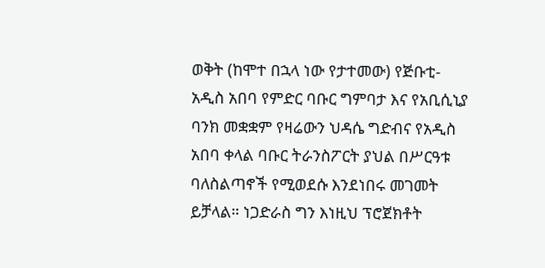ወቅት (ከሞተ በኋላ ነው የታተመው) የጅቡቲ- አዲስ አበባ የምድር ባቡር ግምባታ እና የአቢሲኒያ ባንክ መቋቋም የዛሬውን ህዳሴ ግድብና የአዲስ አበባ ቀላል ባቡር ትራንስፖርት ያህል በሥርዓቱ ባለስልጣኖች የሚወደሱ እንደነበሩ መገመት ይቻላል። ነጋድራስ ግን እነዚህ ፕሮጀክቶት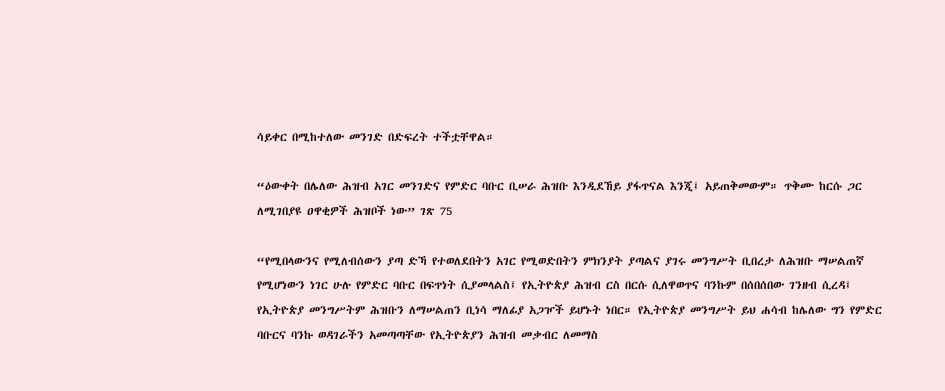ሳይቀር በሚከተለው መንገድ በድፍረት ተችቷቸዋል።

“ዕውቀት በሌለው ሕዝብ አገር መንገድና የምድር ባቡር ቢሠራ ሕዝቡ እንዲደኸይ ያፋጥናል እንጂ፤ አይጠቅመውም። ጥቅሙ ከርሱ ጋር ለሚገበያዩ ዐዋቂዎች ሕዝቦች ነው” ገጽ 75

“የሚበላውንና የሚለብሰውን ያጣ ድኻ የተወለደበትን አገር የሚወድበትን ምክንያት ያጣልና ያገሩ መንግሥት ቢበረታ ለሕዝቡ ማሠልጠኛ የሚሆነውን ነገር ሁሉ የምድር ባቡር በፍጥነት ሲያመላልስ፤ የኢትዮጵያ ሕዝብ ርስ በርሱ ሲለዋወጥና ባንኩም በሰበሰበው ገንዘብ ሲረዳ፤ የኢትዮጵያ መንግሥትም ሕዝቡን ለማሠልጠን ቢነሳ ማለፊያ አጋዦች ይሆኑት ነበር። የኢትዮጵያ መንግሥት ይህ ሐሳብ ከሌለው ግን የምድር ባቡርና ባንኩ ወዳገራችን አመጣጣቸው የኢትዮጵያን ሕዝብ መቃብር ለመማስ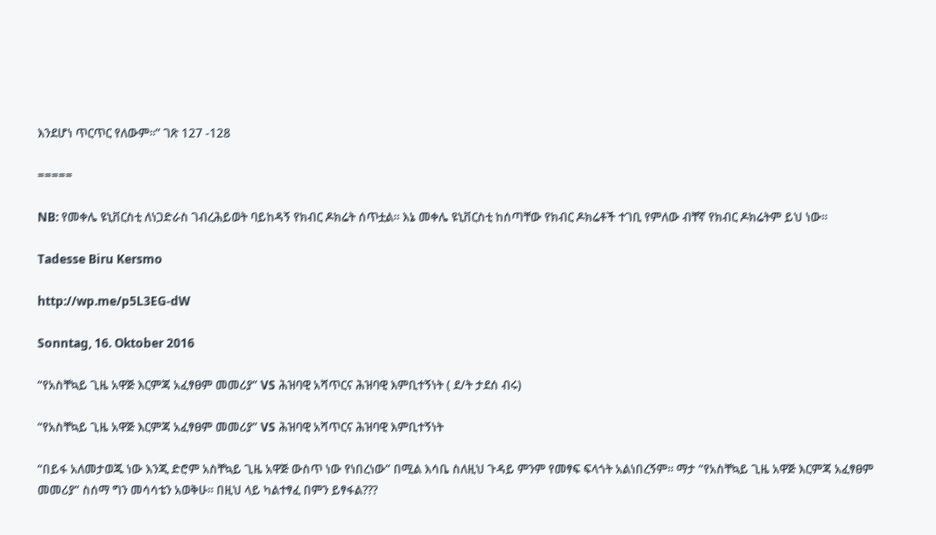እንደሆነ ጥርጥር የለውም።” ገጽ 127 -128

=====

NB: የመቀሌ ዩኒቨርስቲ ለነጋድራስ ገብረሕይወት ባይከዳኝ የክብር ዶክሬት ሰጥቷል። እኔ መቀሌ ዩኒቨርስቲ ከሰጣቸው የክብር ዶክሬቶች ተገቢ የምለው ብቸኛ የክብር ዶክሬትም ይህ ነው።

Tadesse Biru Kersmo

http://wp.me/p5L3EG-dW

Sonntag, 16. Oktober 2016

“የአስቸኳይ ጊዜ አዋጅ እርምጃ አፈፃፀም መመሪያ” VS ሕዝባዊ አሻጥርና ሕዝባዊ እምቢተኝነት ( ደ/ት ታደሰ ብሩ)

“የአስቸኳይ ጊዜ አዋጅ እርምጃ አፈፃፀም መመሪያ” VS ሕዝባዊ አሻጥርና ሕዝባዊ እምቢተኝነት

“በይፋ አለመታወጁ ነው እንጂ ድሮም አስቸኳይ ጊዜ አዋጅ ውስጥ ነው የነበረነው” በሚል እሳቤ ስለዚህ ጉዳይ ምንም የመፃፍ ፍላጎት አልነበረኝም። ማታ “የአስቸኳይ ጊዜ አዋጅ እርምጃ አፈፃፀም መመሪያ” ስሰማ ግን መሳሳቴን አወቅሁ። በዚህ ላይ ካልተፃፈ በምን ይፃፋል???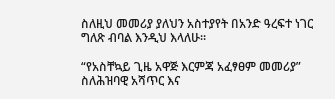ስለዚህ መመሪያ ያለህን አስተያየት በአንድ ዓረፍተ ነገር ግለጽ ብባል እንዲህ እላለሁ።

“የአስቸኳይ ጊዜ አዋጅ እርምጃ አፈፃፀም መመሪያ” ስለሕዝባዊ አሻጥር እና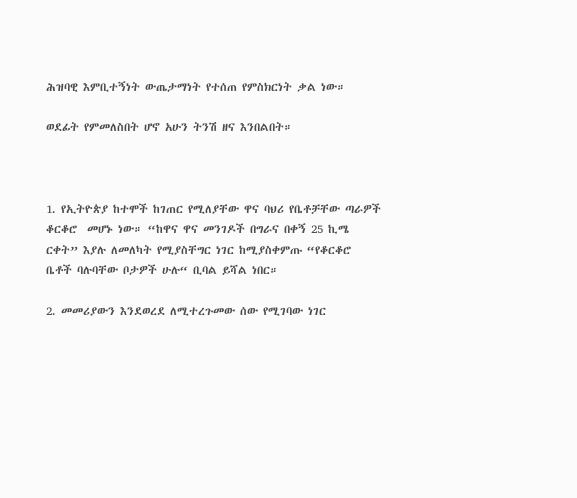ሕዝባዊ እምቢተኝነት ውጤታማነት የተሰጠ የምስክርነት ቃል ነው።

ወደፊት የምመለስበት ሆኖ አሁን ትንሽ ዘና እንበልበት።



1. የኢትዮጵያ ከተሞች ከገጠር የሚለያቸው ዋና ባህሪ የቤቶቻቸው ጣራዎች ቆርቆሮ  መሆኑ ነው። “ከዋና ዋና መንገዶች በግራና በቀኝ 25 ኪሜ ርቀት” እያሉ ለመለካት የሚያስቸግር ነገር ከሚያስቀምጡ “የቆርቆሮ ቤቶች ባሉባቸው ቦታዎች ሁሉ“ ቢባል ይሻል ነበር።

2. መመሪያውን እንደወረደ ለሚተረጉመው ሰው የሚገባው ነገር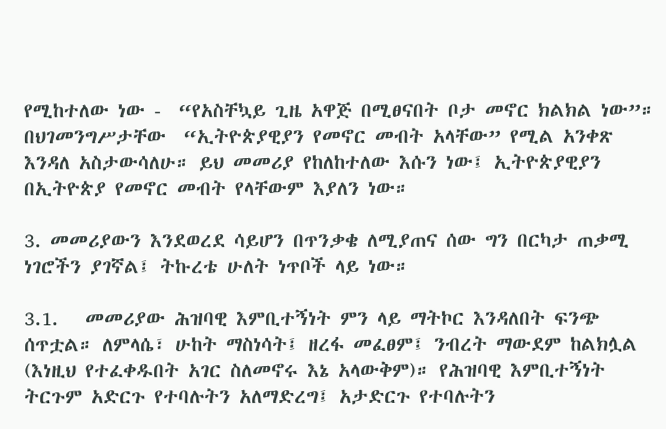የሚከተለው ነው -  “የአስቸኳይ ጊዜ አዋጅ በሚፀናበት ቦታ መኖር ክልክል ነው”። በህገመንግሥታቸው  “ኢትዮጵያዊያን የመኖር መብት አላቸው” የሚል አንቀጽ እንዳለ አስታውሳለሁ። ይህ መመሪያ የከለከተለው እሱን ነው፤ ኢትዮጵያዊያን በኢትዮጵያ የመኖር መብት የላቸውም እያለን ነው።

3. መመሪያውን እንደወረደ ሳይሆን በጥንቃቄ ለሚያጠና ሰው ግን በርካታ ጠቃሚ ነገሮችን ያገኛል፤ ትኩረቴ ሁለት ነጥቦች ላይ ነው።

3.1.   መመሪያው ሕዝባዊ እምቢተኝነት ምን ላይ ማትኮር እንዳለበት ፍንጭ ሰጥቷል። ለምላሴ፣ ሁከት ማስነሳት፤ ዘረፋ መፈፀም፤ ንብረት ማውደም ከልክሏል (እነዚህ የተፈቀዱበት አገር ስለመኖሩ እኔ አላውቅም)። የሕዝባዊ እምቢተኝነት ትርጉም አድርጉ የተባሉትን አለማድረግ፤ አታድርጉ የተባሉትን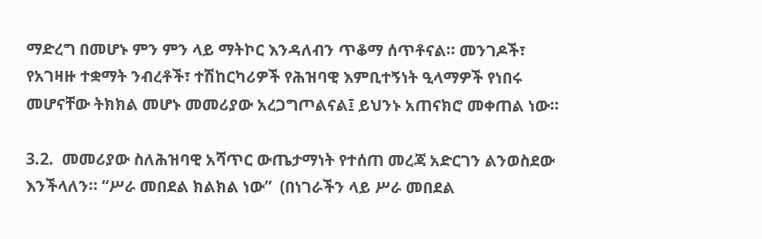ማድረግ በመሆኑ ምን ምን ላይ ማትኮር እንዳለብን ጥቆማ ሰጥቶናል። መንገዶች፣ የአገዛዙ ተቋማት ንብረቶች፣ ተሽከርካሪዎች የሕዝባዊ እምቢተኝነት ዒላማዎች የነበሩ መሆናቸው ትክክል መሆኑ መመሪያው አረጋግጦልናል፤ ይህንኑ አጠናክሮ መቀጠል ነው።

3.2.  መመሪያው ስለሕዝባዊ አሻጥር ውጤታማነት የተሰጠ መረጃ አድርገን ልንወስደው እንችላለን። “ሥራ መበደል ክልክል ነው”  (በነገራችን ላይ ሥራ መበደል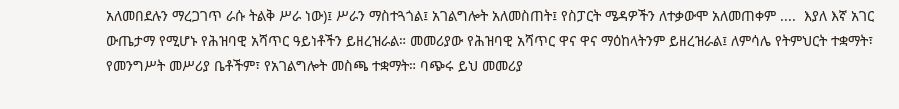አለመበደሉን ማረጋገጥ ራሱ ትልቅ ሥራ ነው)፤ ሥራን ማስተጓጎል፤ አገልግሎት አለመስጠት፤ የስፓርት ሜዳዎችን ለተቃውሞ አለመጠቀም ....  እያለ እኛ አገር ውጤታማ የሚሆኑ የሕዝባዊ አሻጥር ዓይነቶችን ይዘረዝራል። መመሪያው የሕዝባዊ አሻጥር ዋና ዋና ማዕከላትንም ይዘረዝራል፤ ለምሳሌ የትምህርት ተቋማት፣ የመንግሥት መሥሪያ ቤቶችም፣ የአገልግሎት መስጫ ተቋማት። ባጭሩ ይህ መመሪያ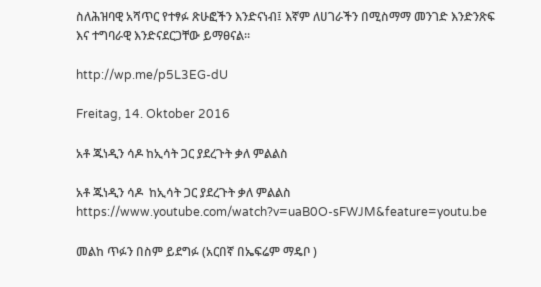ስለሕዝባዊ አሻጥር የተፃፉ ጽሁፎችን እንድናነብ፤ እኛም ለሀገራችን በሚስማማ መንገድ እንድንጽፍ እና ተግባራዊ እንድናደርጋቸው ይማፀናል።

http://wp.me/p5L3EG-dU

Freitag, 14. Oktober 2016

አቶ ጁነዲን ሳዶ ከኢሳት ጋር ያደረጉት ቃለ ምልልስ

አቶ ጁነዲን ሳዶ  ከኢሳት ጋር ያደረጉት ቃለ ምልልስ
https://www.youtube.com/watch?v=uaB0O-sFWJM&feature=youtu.be

መልከ ጥፉን በስም ይደግፉ (አርበኛ በኤፍሬም ማዴቦ )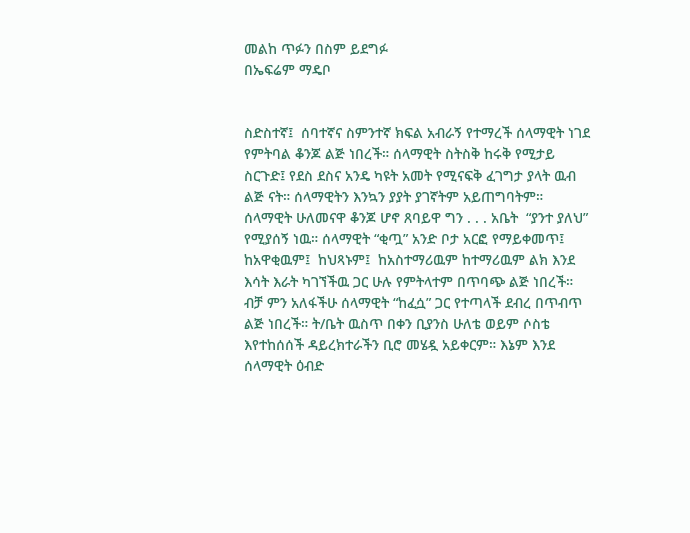መልከ ጥፉን በስም ይደግፉ
በኤፍሬም ማዴቦ


ስድስተኛ፤  ሰባተኛና ስምንተኛ ክፍል አብራኝ የተማረች ሰላማዊት ነገደ የምትባል ቆንጆ ልጅ ነበረች። ሰላማዊት ስትስቅ ከሩቅ የሚታይ ስርጉድ፤ የደስ ደስና አንዴ ካዩት አመት የሚናፍቅ ፈገግታ ያላት ዉብ ልጅ ናት። ሰላማዊትን እንኳን ያያት ያገኛትም አይጠግባትም። ሰላማዊት ሁለመናዋ ቆንጆ ሆኖ ጸባይዋ ግን . . . አቤት  “ያንተ ያለህ” የሚያሰኝ ነዉ። ሰላማዊት “ቂጧ” አንድ ቦታ አርፎ የማይቀመጥ፤  ከአዋቂዉም፤  ከህጻኑም፤  ከአስተማሪዉም ከተማሪዉም ልክ እንደ እሳት እራት ካገኘችዉ ጋር ሁሉ የምትላተም በጥባጭ ልጅ ነበረች። ብቻ ምን አለፋችሁ ሰላማዊት “ከፈሷ” ጋር የተጣላች ደብረ በጥብጥ ልጅ ነበረች። ት/ቤት ዉስጥ በቀን ቢያንስ ሁለቴ ወይም ሶስቴ እየተከሰሰች ዳይረክተራችን ቢሮ መሄዷ አይቀርም። እኔም እንደ ሰላማዊት ዕብድ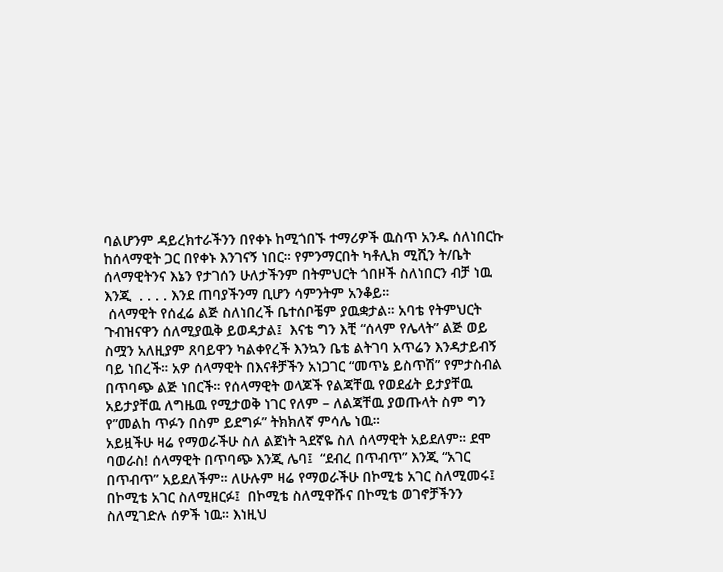ባልሆንም ዳይረክተራችንን በየቀኑ ከሚጎበኙ ተማሪዎች ዉስጥ አንዱ ሰለነበርኩ ከሰላማዊት ጋር በየቀኑ እንገናኝ ነበር። የምንማርበት ካቶሊክ ሚሺን ት/ቤት ሰላማዊትንና እኔን የታገሰን ሁለታችንም በትምህርት ጎበዞች ስለነበርን ብቻ ነዉ እንጂ  . . . . እንደ ጠባያችንማ ቢሆን ሳምንትም አንቆይ።
 ሰላማዊት የሰፈሬ ልጅ ስለነበረች ቤተሰቦቼም ያዉቋታል። አባቴ የትምህርት ጉብዝናዋን ሰለሚያዉቅ ይወዳታል፤  እናቴ ግን እቺ “ሰላም የሌላት” ልጅ ወይ ስሟን አለዚያም ጸባይዋን ካልቀየረች እንኳን ቤቴ ልትገባ አጥሬን እንዳታይብኝ ባይ ነበረች። አዎ ሰላማዊት በእናቶቻችን አነጋገር “መጥኔ ይስጥሽ” የምታስብል በጥባጭ ልጅ ነበርች። የሰላማዊት ወላጆች የልጃቸዉ የወደፊት ይታያቸዉ አይታያቸዉ ለግዜዉ የሚታወቅ ነገር የለም – ለልጃቸዉ ያወጡላት ስም ግን የ”መልከ ጥፉን በስም ይደግፉ” ትክክለኛ ምሳሌ ነዉ።
አይዟችሁ ዛሬ የማወራችሁ ስለ ልጀነት ጓደኛዬ ስለ ሰላማዊት አይደለም። ደሞ ባወራስ! ሰላማዊት በጥባጭ እንጂ ሌባ፤  “ደብረ በጥብጥ” እንጂ “አገር በጥብጥ” አይደለችም። ለሁሉም ዛሬ የማወራችሁ በኮሚቴ አገር ስለሚመሩ፤  በኮሚቴ አገር ስለሚዘርፉ፤  በኮሚቴ ስለሚዋሹና በኮሚቴ ወገኖቻችንን ስለሚገድሉ ሰዎች ነዉ። እነዚህ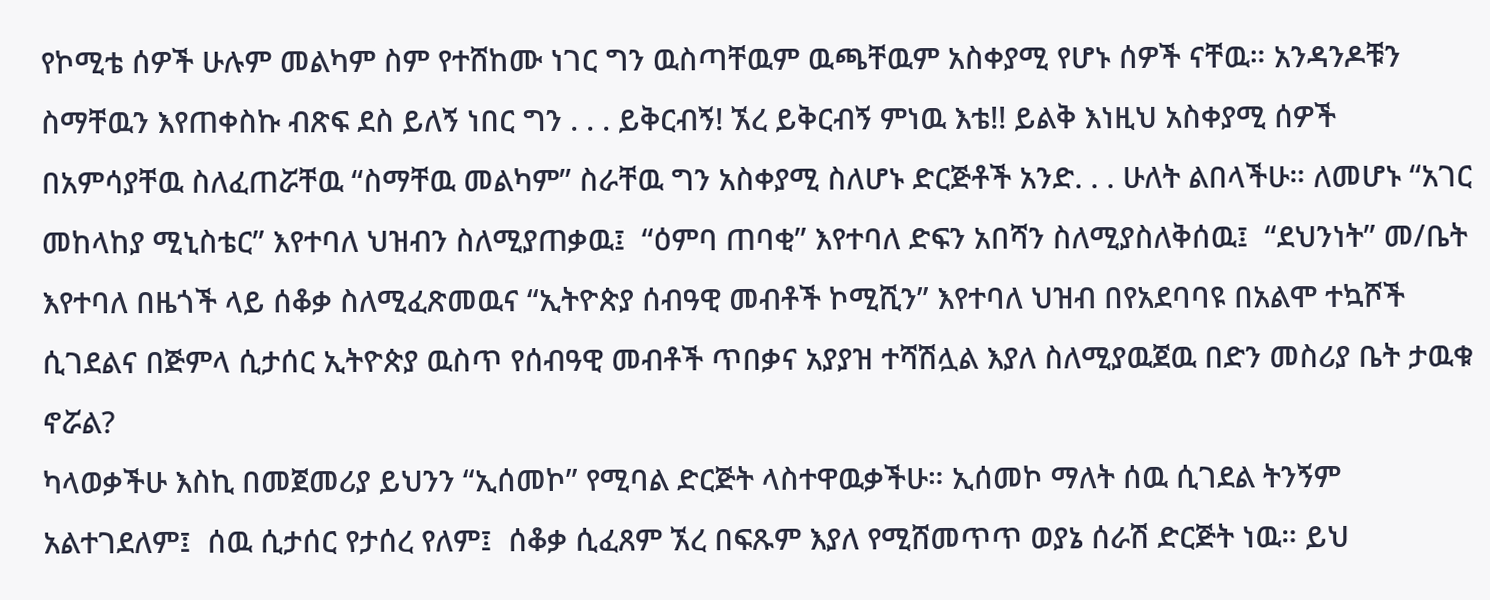የኮሚቴ ሰዎች ሁሉም መልካም ስም የተሸከሙ ነገር ግን ዉስጣቸዉም ዉጫቸዉም አስቀያሚ የሆኑ ሰዎች ናቸዉ። አንዳንዶቹን ስማቸዉን እየጠቀስኩ ብጽፍ ደስ ይለኝ ነበር ግን . . . ይቅርብኝ! ኧረ ይቅርብኝ ምነዉ እቴ!! ይልቅ እነዚህ አስቀያሚ ሰዎች በአምሳያቸዉ ስለፈጠሯቸዉ “ስማቸዉ መልካም” ስራቸዉ ግን አስቀያሚ ስለሆኑ ድርጅቶች አንድ. . . ሁለት ልበላችሁ። ለመሆኑ “አገር መከላከያ ሚኒስቴር” እየተባለ ህዝብን ስለሚያጠቃዉ፤  “ዕምባ ጠባቂ” እየተባለ ድፍን አበሻን ስለሚያስለቅሰዉ፤  “ደህንነት” መ/ቤት እየተባለ በዜጎች ላይ ሰቆቃ ስለሚፈጽመዉና “ኢትዮጵያ ሰብዓዊ መብቶች ኮሚሺን” እየተባለ ህዝብ በየአደባባዩ በአልሞ ተኳሾች ሲገደልና በጅምላ ሲታሰር ኢትዮጵያ ዉስጥ የሰብዓዊ መብቶች ጥበቃና አያያዝ ተሻሽሏል እያለ ስለሚያዉጀዉ በድን መስሪያ ቤት ታዉቁ ኖሯል?
ካላወቃችሁ እስኪ በመጀመሪያ ይህንን “ኢሰመኮ” የሚባል ድርጅት ላስተዋዉቃችሁ። ኢሰመኮ ማለት ሰዉ ሲገደል ትንኝም አልተገደለም፤  ሰዉ ሲታሰር የታሰረ የለም፤  ሰቆቃ ሲፈጸም ኧረ በፍጹም እያለ የሚሸመጥጥ ወያኔ ሰራሽ ድርጅት ነዉ። ይህ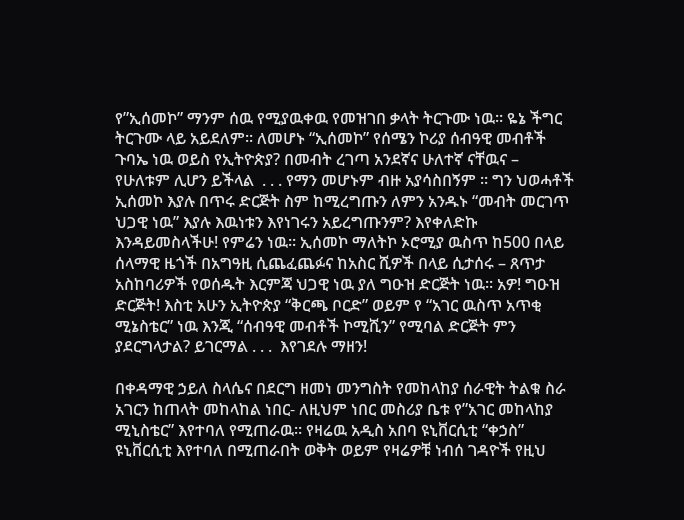የ”ኢሰመኮ” ማንም ሰዉ የሚያዉቀዉ የመዝገበ ቃላት ትርጉሙ ነዉ። ዬኔ ችግር ትርጉሙ ላይ አይደለም። ለመሆኑ “ኢሰመኮ” የሰሜን ኮሪያ ሰብዓዊ መብቶች ጉባኤ ነዉ ወይስ የኢትዮጵያ? በመብት ረገጣ አንደኛና ሁለተኛ ናቸዉና – የሁለቱም ሊሆን ይችላል  . . . የማን መሆኑም ብዙ አያሳስበኝም ። ግን ህወሓቶች ኢሰመኮ እያሉ በጥሩ ድርጅት ስም ከሚረግጡን ለምን አንዱኑ “መብት መርገጥ ህጋዊ ነዉ” እያሉ እዉነቱን እየነገሩን አይረግጡንም? እየቀለድኩ እንዳይመስላችሁ! የምሬን ነዉ። ኢሰመኮ ማለትኮ ኦሮሚያ ዉስጥ ከ500 በላይ ሰላማዊ ዜጎች በአግዓዚ ሲጨፈጨፉና ከአስር ሺዎች በላይ ሲታሰሩ – ጸጥታ አስከባሪዎች የወሰዱት እርምጃ ህጋዊ ነዉ ያለ ግዑዝ ድርጅት ነዉ። አዎ! ግዑዝ ድርጅት! እስቲ አሁን ኢትዮጵያ “ቅርጫ ቦርድ” ወይም የ “አገር ዉስጥ አጥቂ ሚኔስቴር” ነዉ እንጂ “ሰብዓዊ መብቶች ኮሚሺን” የሚባል ድርጅት ምን ያደርግላታል? ይገርማል . . .  እየገደሉ ማዘን!

በቀዳማዊ ኃይለ ስላሴና በደርግ ዘመነ መንግስት የመከላከያ ሰራዊት ትልቁ ስራ አገርን ከጠላት መከላከል ነበር- ለዚህም ነበር መስሪያ ቤቱ የ”አገር መከላከያ ሚኒስቴር” እየተባለ የሚጠራዉ። የዛሬዉ አዲስ አበባ ዩኒቨርሲቲ “ቀኃስ” ዩኒቨርሲቲ እየተባለ በሚጠራበት ወቅት ወይም የዛሬዎቹ ነብሰ ገዳዮች የዚህ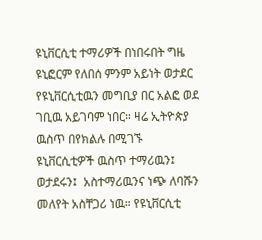ዩኒቨርሲቲ ተማሪዎች በነበሩበት ግዜ ዩኒፎርም የለበሰ ምንም አይነት ወታደር የዩኒቨርሲቲዉን መግቢያ በር አልፎ ወደ ገቢዉ አይገባም ነበር። ዛሬ ኢትዮጵያ ዉስጥ በየክልሉ በሚገኙ ዩኒቨርሲቲዎች ዉስጥ ተማሪዉን፤ ወታደሩን፤  አስተማሪዉንና ነጭ ለባሹን መለየት አስቸጋሪ ነዉ። የዩኒቨርሲቲ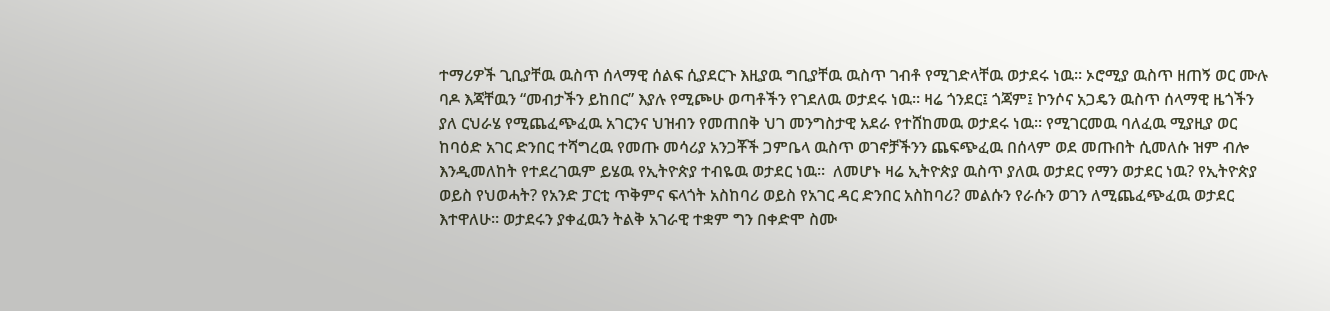ተማሪዎች ጊቢያቸዉ ዉስጥ ሰላማዊ ሰልፍ ሲያደርጉ እዚያዉ ግቢያቸዉ ዉስጥ ገብቶ የሚገድላቸዉ ወታደሩ ነዉ። ኦሮሚያ ዉስጥ ዘጠኝ ወር ሙሉ ባዶ እጃቸዉን “መብታችን ይከበር” እያሉ የሚጮሁ ወጣቶችን የገደለዉ ወታደሩ ነዉ። ዛሬ ጎንደር፤ ጎጃም፤ ኮንሶና አጋዴን ዉስጥ ሰላማዊ ዜጎችን ያለ ርህራሄ የሚጨፈጭፈዉ አገርንና ህዝብን የመጠበቅ ህገ መንግስታዊ አደራ የተሸከመዉ ወታደሩ ነዉ። የሚገርመዉ ባለፈዉ ሚያዚያ ወር ከባዕድ አገር ድንበር ተሻግረዉ የመጡ መሳሪያ አንጋቾች ጋምቤላ ዉስጥ ወገኖቻችንን ጨፍጭፈዉ በሰላም ወደ መጡበት ሲመለሱ ዝም ብሎ እንዲመለከት የተደረገዉም ይሄዉ የኢትዮጵያ ተብዬዉ ወታደር ነዉ።  ለመሆኑ ዛሬ ኢትዮጵያ ዉስጥ ያለዉ ወታደር የማን ወታደር ነዉ? የኢትዮጵያ ወይስ የህወሓት? የአንድ ፓርቲ ጥቅምና ፍላጎት አስከባሪ ወይስ የአገር ዳር ድንበር አስከባሪ? መልሱን የራሱን ወገን ለሚጨፈጭፈዉ ወታደር እተዋለሁ። ወታደሩን ያቀፈዉን ትልቅ አገራዊ ተቋም ግን በቀድሞ ስሙ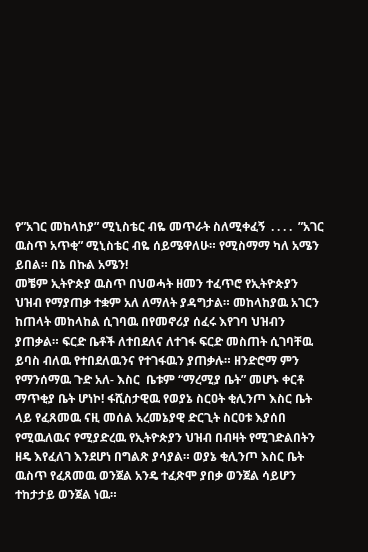የ”አገር መከላከያ” ሚኒስቴር ብዬ መጥራት ስለሚቀፈኝ  . . . .  ”አገር ዉስጥ አጥቂ” ሚኒስቴር ብዬ ሰይሜዋለሁ። የሚስማማ ካለ አሜን ይበል። በኔ በኩል አሜን!
መቼም ኢትዮጵያ ዉስጥ በህወሓት ዘመን ተፈጥሮ የኢትዮጵያን ህዝብ የማያጠቃ ተቋም አለ ለማለት ያዳግታል። መከላከያዉ አገርን ከጠላት መከላከል ሲገባዉ በየመኖሪያ ሰፈሩ እየገባ ህዝብን ያጠቃል። ፍርድ ቤቶች ለተበደለና ለተገፋ ፍርድ መስጠት ሲገባቸዉ ይባስ ብለዉ የተበደለዉንና የተገፋዉን ያጠቃሉ። ዘንድሮማ ምን የማንሰማዉ ጉድ አለ- እስር  ቤቱም “ማረሚያ ቤት” መሆኑ ቀርቶ ማጥቂያ ቤት ሆነኮ! ፋሺስታዊዉ የወያኔ ስርዐት ቂሊንጦ እስር ቤት ላይ የፈጸመዉ ናዚ መሰል አረመኔያዊ ድርጊት ስርዐቱ እያሰበ የሚዉለዉና የሚያድረዉ የኢትዮጵያን ህዝብ በብዛት የሚገድልበትን ዘዴ እየፈለገ እንደሆነ በግልጽ ያሳያል። ወያኔ ቂሊንጦ እስር ቤት ዉስጥ የፈጸመዉ ወንጀል አንዴ ተፈጽሞ ያበቃ ወንጀል ሳይሆን ተከታታይ ወንጀል ነዉ።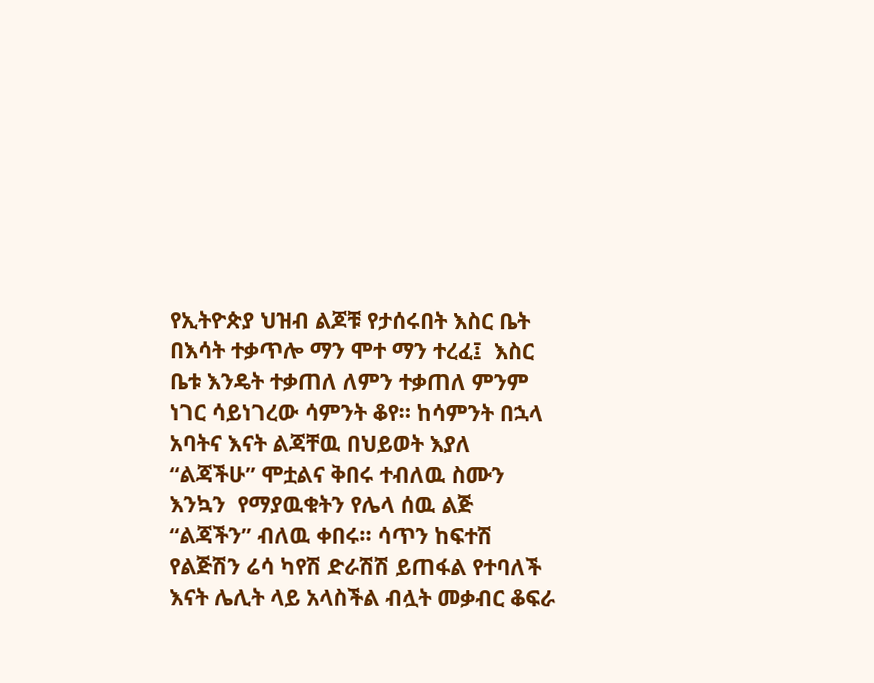የኢትዮጵያ ህዝብ ልጆቹ የታሰሩበት እስር ቤት በእሳት ተቃጥሎ ማን ሞተ ማን ተረፈ፤  እስር ቤቱ እንዴት ተቃጠለ ለምን ተቃጠለ ምንም ነገር ሳይነገረው ሳምንት ቆየ። ከሳምንት በኋላ አባትና እናት ልጃቸዉ በህይወት እያለ “ልጃችሁ” ሞቷልና ቅበሩ ተብለዉ ስሙን እንኳን  የማያዉቁትን የሌላ ሰዉ ልጅ “ልጃችን” ብለዉ ቀበሩ። ሳጥን ከፍተሽ የልጅሽን ሬሳ ካየሽ ድራሽሽ ይጠፋል የተባለች እናት ሌሊት ላይ አላስችል ብሏት መቃብር ቆፍራ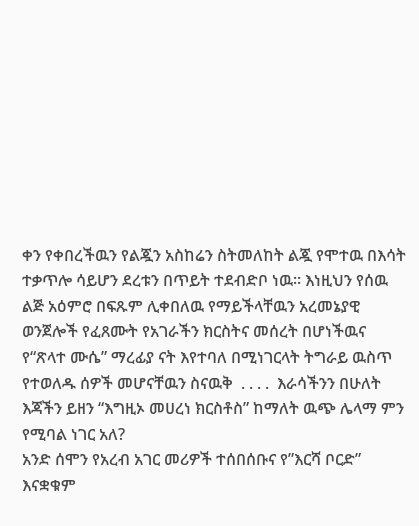ቀን የቀበረችዉን የልጇን አስከሬን ስትመለከት ልጇ የሞተዉ በእሳት ተቃጥሎ ሳይሆን ደረቱን በጥይት ተደብድቦ ነዉ። እነዚህን የሰዉ ልጅ አዕምሮ በፍጹም ሊቀበለዉ የማይችላቸዉን አረመኔያዊ ወንጀሎች የፈጸሙት የአገራችን ክርስትና መሰረት በሆነችዉና የ“ጽላተ ሙሴ” ማረፊያ ናት እየተባለ በሚነገርላት ትግራይ ዉስጥ የተወለዱ ሰዎች መሆናቸዉን ስናዉቅ  . . . .  እራሳችንን በሁለት እጃችን ይዘን “እግዚኦ መሀረነ ክርስቶስ” ከማለት ዉጭ ሌላማ ምን የሚባል ነገር አለ?
አንድ ሰሞን የአረብ አገር መሪዎች ተሰበሰቡና የ”እርሻ ቦርድ” እናቋቁም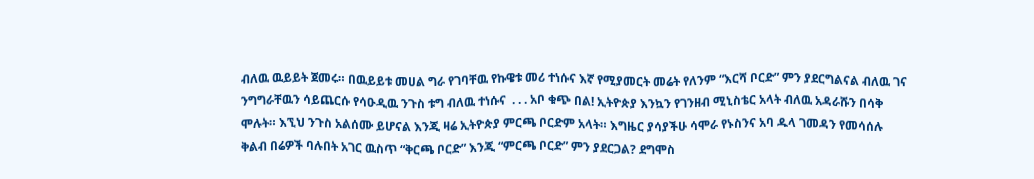ብለዉ ዉይይት ጀመሩ። በዉይይቱ መሀል ግራ የገባቸዉ የኩዌቱ መሪ ተነሱና እኛ የሚያመርት መሬት የለንም “እርሻ ቦርድ” ምን ያደርግልናል ብለዉ ገና ንግግራቸዉን ሳይጨርሱ የሳዑዲዉ ንጉስ ቱግ ብለዉ ተነሱና  . . . አቦ ቁጭ በል! ኢትዮጵያ እንኳን የገንዘብ ሚኒስቴር አላት ብለዉ አዳራሹን በሳቅ ሞሉት። እኚህ ንጉስ አልሰሙ ይሆናል እንጂ ዛሬ ኢትዮጵያ ምርጫ ቦርድም አላት። እግዜር ያሳያችሁ ሳሞራ የኑስንና አባ ዱላ ገመዳን የመሳሰሉ ቅልብ በሬዎች ባሉበት አገር ዉስጥ “ቅርጫ ቦርድ” እንጂ “ምርጫ ቦርድ” ምን ያደርጋል? ደግሞስ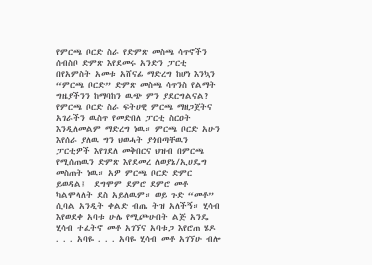የምርጫ ቦርድ ስራ የድምጽ መስጫ ሳጥኖችን ሰብስቦ ድምጽ እየደመሩ አንድን ፓርቲ በየአምስት አመቱ አሸናፊ ማድረግ ከሆነ እንኳን “ምርጫ ቦርድ” ድምጽ መስጫ ሳጥንስ የልማት ግዜያችንን ከማባከን ዉጭ ምን ያደርግልናል? የምርጫ ቦርድ ስራ ፍትሀዊ ምርጫ ማዘጋጀትና አገራችን ዉስጥ የመድበለ ፓርቲ ስርዐት እንዲለመልም ማድረግ ነዉ። ምርጫ ቦርድ አሁን እየሰራ ያለዉ ግን ህወሓት ያጎበጣቸዉን ፓርቲዎች እየገደለ መቅበርና ህዝብ በምርጫ የሚሰጠዉን ድምጽ እየደመረ ለወያኔ/ኢሀዴግ መስጠት ነዉ። አዎ ምርጫ ቦርድ ድምር ይወዳል፤  ደግሞም ደምሮ ደምሮ መቶ ካልሞላለት ደስ አይለዉም። ወይ ጉድ “መቶ” ሲባል አንዲት ቀልድ ብጤ ትዝ አለችኝ። ሂሳብ እየወደቀ አባቱ ሁሌ የሚጮሁበት ልጅ አንዴ ሂሳብ ተፈትኖ መቶ አገኘና አባቱጋ እየሮጠ ሄዶ  . . . አባዬ . . . አባዬ ሂሳብ መቶ አገኘሁ ብሎ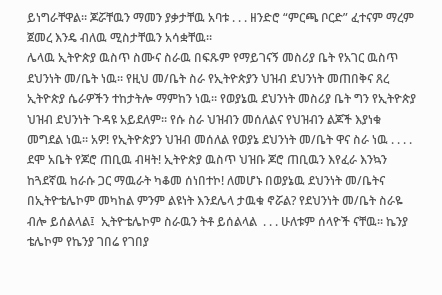ይነግራቸዋል። ጆሯቸዉን ማመን ያቃታቸዉ አባቱ . . . ዘንድሮ “ምርጫ ቦርድ” ፈተናም ማረም ጀመረ እንዴ ብለዉ ሚስታቸዉን አሳቋቸዉ።
ሌላዉ ኢትዮጵያ ዉስጥ ስሙና ስራዉ በፍጹም የማይገናኝ መስሪያ ቤት የአገር ዉስጥ ደህንነት መ/ቤት ነዉ። የዚህ መ/ቤት ስራ የኢትዮጵያን ህዝብ ደህንነት መጠበቅና ጸረ ኢትዮጵያ ሴራዎችን ተከታትሎ ማምከን ነዉ። የወያኔዉ ደህንነት መስሪያ ቤት ግን የኢትዮጵያ ህዝብ ደህንነት ጉዳዩ አይደለም። የሱ ስራ ህዝብን መሰለልና የህዝብን ልጆች እያነቁ መግደል ነዉ። አዎ! የኢትዮጵያን ህዝብ መሰለል የወያኔ ደህንነት መ/ቤት ዋና ስራ ነዉ . . . . ደሞ አቤት የጆሮ ጠቢዉ ብዛት! ኢትዮጵያ ዉስጥ ህዝቡ ጆሮ ጠቢዉን እየፈራ እንኳን ከጓደኛዉ ከራሱ ጋር ማዉራት ካቆመ ሰነበተኮ! ለመሆኑ በወያኔዉ ደህንነት መ/ቤትና በኢትዮቴሌኮም መካከል ምንም ልዩነት እንደሌላ ታዉቁ ኖሯል? የደህንነት መ/ቤት ስራዬ ብሎ ይሰልላል፤  ኢትዮቴሌኮም ስራዉን ትቶ ይሰልላል  . . . ሁለቱም ሰላዮች ናቸዉ። ኬንያ ቴሌኮም የኬንያ ገበሬ የገበያ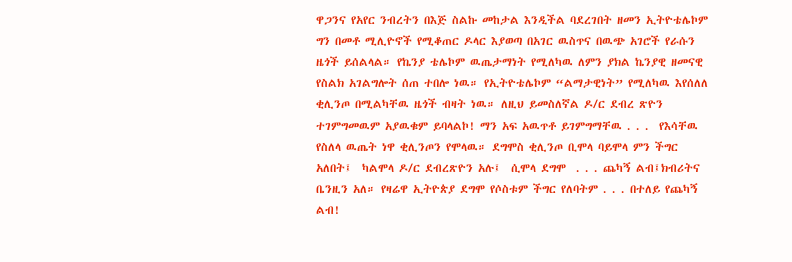ዋጋንና የአየር ንብረትን በእጅ ስልኩ መከታል እንዲችል ባደረገበት ዘመን ኢትዮቴሌኮም ግን በመቶ ሚሊዮኖች የሚቆጠር ዶላር እያወጣ በአገር ዉስጥና በዉጭ አገሮች የራሱን ዜጎች ይሰልላል። የኬንያ ቴሌኮም ዉጤታማነት የሚለካዉ ለምን ያክል ኬንያዊ ዘመናዊ የስልክ አገልግሎት ሰጠ ተበሎ ነዉ። የኢትዮቴሌኮም “ልማታዊነት” የሚለካዉ እየሰለለ ቂሊንጦ በሚልካቸዉ ዜጎች ብዛት ነዉ። ለዚህ ይመስለኛል ዶ/ር ደብረ ጽዮን ተገምግመዉም አያዉቁም ይባላልኮ! ማን አፍ አዉጥቶ ይገምግማቸዉ . . .  የእሳቸዉ የስለላ ዉጤት ነዋ ቂሊንጦን የሞላዉ። ደግሞስ ቂሊንጦ ቢሞላ ባይሞላ ምን ችግር አለበት፤  ካልሞላ ዶ/ር ደብረጽዮን አሉ፤  ሲሞላ ደግሞ  . . . ጨካኝ ልብ፤ክብሪትና ቤንዚን አለ። የዛሬዋ ኢትዮጵያ ደግሞ የሶስቱም ችግር የለባትም . . . በተለይ የጨካኝ ልብ!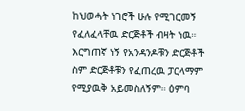ከህወሓት ነገሮች ሁሉ የሚገርመኝ የፈለፈላቸዉ ድርጅቶች ብዛት ነዉ። እርግጠኛ ነኝ የአንዳንዶቹን ድርጅቶች ስም ድርጅቶቹን የፈጠረዉ ፓርላማም የሚያዉቅ አይመስለኝም። ዕምባ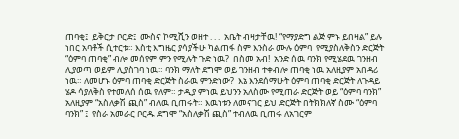ጠባቂ፤  ይቅርታ ቦርድ፤  ሙስና ኮሚሺን ወዘተ . . .  አቤት ብዛታቸዉ! “የማያድግ ልጅ ምኑ ይበዛል” ይሉ ነበር አባቶች ሲተርቱ። እስቲ እግዜር ያሳያችሁ ካልጠፋ ስም እንስራ ሙሉ ዕምባ  የሚያስለቅስን ድርጅት “ዕምባ ጠባቂ” ብሎ መሰየም ምን የሚሉት ጉድ ነዉ?  በስመ አብ!  አንድ ሰዉ ባንክ የሚሄደዉ ገንዘብ ሊያወጣ ወይም ሊያስገባ ነዉ። ባንክ ማለት ደግሞ ወይ ገንዘብ ተቀብሎ ጠባቂ ነዉ አለዚያም አበዳሪ ነዉ። ለመሆኑ ዕምባ ጠባቂ ድርጅት ስራዉ ምንድነው?  እኔ እንደሰማሁት ዕምባ ጠባቂ ድርጅት ለጉዳይ ሄዶ ሳያለቅስ የተመለሰ ሰዉ የለም። ታዲያ ምነዉ ይህንን አለስሙ የሚጠራ ድርጅት ወይ “ዕምባ ባንክ” አለዚያም “አስለቃሽ ጪስ” ብለዉ ቢጠሩት። እዉነቱን ለመናገር ይህ ድርጅት በትክክለኛ ስሙ “ዕምባ ባንክ” ፤  የስራ አመራር ቦርዱ ደግሞ “አስለቃሽ ጪስ” ተብለዉ ቢጠሩ ለአገርም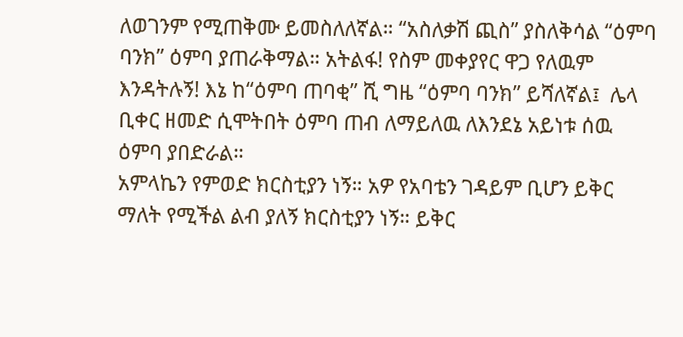ለወገንም የሚጠቅሙ ይመስለለኛል። “አስለቃሽ ጪስ” ያስለቅሳል “ዕምባ ባንክ” ዕምባ ያጠራቅማል። አትልፋ! የስም መቀያየር ዋጋ የለዉም እንዳትሉኝ! እኔ ከ“ዕምባ ጠባቂ” ሺ ግዜ “ዕምባ ባንክ” ይሻለኛል፤  ሌላ ቢቀር ዘመድ ሲሞትበት ዕምባ ጠብ ለማይለዉ ለእንደኔ አይነቱ ሰዉ ዕምባ ያበድራል።
አምላኬን የምወድ ክርስቲያን ነኝ። አዎ የአባቴን ገዳይም ቢሆን ይቅር ማለት የሚችል ልብ ያለኝ ክርስቲያን ነኝ። ይቅር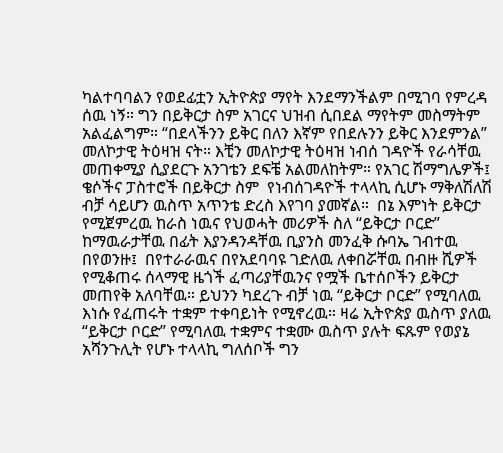ካልተባባልን የወደፊቷን ኢትዮጵያ ማየት እንደማንችልም በሚገባ የምረዳ ሰዉ ነኝ። ግን በይቅርታ ስም አገርና ህዝብ ሲበደል ማየትም መስማትም አልፈልግም። “በደላችንን ይቅር በለን እኛም የበደሉንን ይቅር እንደምንል” መለኮታዊ ትዕዛዝ ናት። እቺን መለኮታዊ ትዕዛዝ ነብሰ ገዳዮች የራሳቸዉ መጠቀሚያ ሲያደርጉ አንገቴን ደፍቼ አልመለከትም። የአገር ሽማግሌዎች፤  ቄሶችና ፓስተሮች በይቅርታ ስም  የነብሰገዳዮች ተላላኪ ሲሆኑ ማቅለሽለሽ ብቻ ሳይሆን ዉስጥ አጥንቴ ድረስ እየገባ ያመኛል።  በኔ እምነት ይቅርታ የሚጀምረዉ ከራስ ነዉና የህወሓት መሪዎች ስለ “ይቅርታ ቦርድ” ከማዉራታቸዉ በፊት እያንዳንዳቸዉ ቢያንስ መንፈቅ ሱባኤ ገብተዉ በየወንዙ፤  በየተራራዉና በየአደባባዩ ገድለዉ ለቀበሯቸዉ በብዙ ሺዎች የሚቆጠሩ ሰላማዊ ዜጎች ፈጣሪያቸዉንና የሟች ቤተሰቦችን ይቅርታ መጠየቅ አለባቸዉ። ይህንን ካደረጉ ብቻ ነዉ “ይቅርታ ቦርድ” የሚባለዉ እነሱ የፈጠሩት ተቋም ተቀባይነት የሚኖረዉ። ዛሬ ኢትዮጵያ ዉስጥ ያለዉ “ይቅርታ ቦርድ” የሚባለዉ ተቋምና ተቋሙ ዉስጥ ያሉት ፍጹም የወያኔ አሻንጉሊት የሆኑ ተላላኪ ግለሰቦች ግን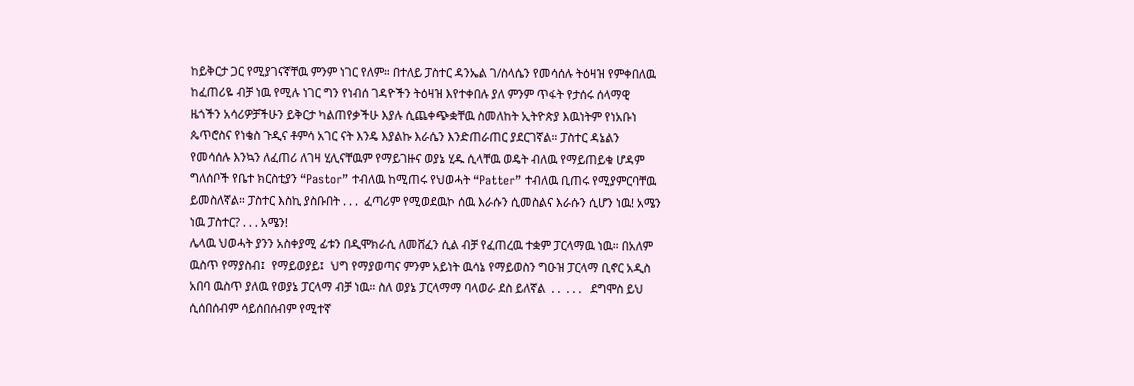ከይቅርታ ጋር የሚያገናኛቸዉ ምንም ነገር የለም። በተለይ ፓስተር ዳንኤል ገ/ስላሴን የመሳሰሉ ትዕዛዝ የምቀበለዉ ከፈጠሪዬ ብቻ ነዉ የሚሉ ነገር ግን የነብሰ ገዳዮችን ትዕዛዝ እየተቀበሉ ያለ ምንም ጥፋት የታሰሩ ሰላማዊ ዜጎችን አሳሪዎቻችሁን ይቅርታ ካልጠየቃችሁ እያሉ ሲጨቀጭቋቸዉ ስመለከት ኢትዮጵያ እዉነትም የነአቡነ ጴጥሮስና የነቄስ ጉዲና ቶምሳ አገር ናት እንዴ እያልኩ እራሴን እንድጠራጠር ያደርገኛል። ፓስተር ዳኔልን የመሳሰሉ እንኳን ለፈጠሪ ለገዛ ሂሊናቸዉም የማይገዙና ወያኔ ሂዱ ሲላቸዉ ወዴት ብለዉ የማይጠይቁ ሆዳም ግለሰቦች የቤተ ክርስቲያን “Pastor” ተብለዉ ከሚጠሩ የህወሓት “Patter” ተብለዉ ቢጠሩ የሚያምርባቸዉ ይመስለኛል። ፓስተር እስኪ ያስቡበት . . .  ፈጣሪም የሚወደዉኮ ሰዉ እራሱን ሲመስልና እራሱን ሲሆን ነዉ! አሜን ነዉ ፓስተር? . . . አሜን!
ሌላዉ ህወሓት ያንን አስቀያሚ ፊቱን በዲሞክራሲ ለመሸፈን ሲል ብቻ የፈጠረዉ ተቋም ፓርላማዉ ነዉ። በአለም ዉስጥ የማያስብ፤  የማይወያይ፤  ህግ የማያወጣና ምንም አይነት ዉሳኔ የማይወስን ግዑዝ ፓርላማ ቢኖር አዲስ አበባ ዉስጥ ያለዉ የወያኔ ፓርላማ ብቻ ነዉ። ስለ ወያኔ ፓርላማማ ባላወራ ደስ ይለኛል  . .  . . .   ደግሞስ ይህ ሲሰበሰብም ሳይሰበሰብም የሚተኛ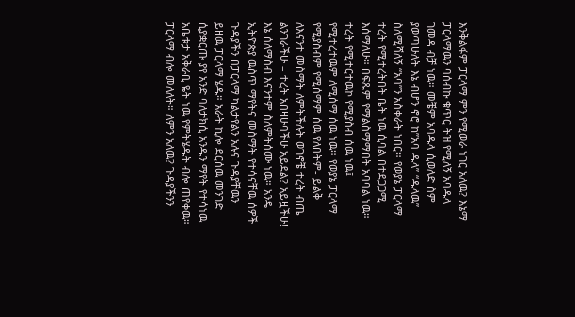እንቅልፋም ፓርላማ ምን የሚወራ ነገር አለዉ? እኔማ ፓርላማዉን ባሰብኩ ቁጥር ትዝ የሚለኝ አባዱላ ገመዳ ብቻ ነዉ። መቼም አባዱላ ሲወለድ ስም ያወጣሁለት እኔ ብሆን ኖሮ ከ”አባ ዱላ” “ዱላዉ” ስለሚሻለኝ “አባ”ን አስቀራት ነበር። የወያኔ ፓርላማ ተረት የሚተረትበት ቤት ነዉ ሲባል በተደጋጋሚ እሰማለሁ። በፍጹም የማልስማማበት አባባል ነዉ። ተረት የሚተርተዉኮ የሚያስብ ሰዉ ነዉ፤  የሚተረተዉም ለሚሰማ ሰዉ ነዉ። የወያኔ ፓርላማ የሚያስብም የሚሰማም ሰዉ የለበትም- ይልቅ ለእናንተ መስማት ለምትችሉት ወገኖቼ ተረት ብጤ ልንገራችሁ – ተረት አበዛሁባችሁ አይደል? አይዟችሁ! እኔ ሰለማስብ እናንተም ስለምትሰሙ ነዉ። አንዴ ኢትዮጵያ ዉስጥ ማየትና መስማት የተሳናቸዉ ሰዎች ጉዳያችን በፓርላማ ካልታየልን አሉና ጉዳያቸዉን ይዘዉ ፓርላማ ሄዱ። አራት ኪሎ ደርሰዉ መንገድ ሲያቋርጡ ያየ አንድ ባለታክሲ አንዱን ማየት የተሳነዉ አቤቱታ አቅራቢ ዬት ነዉ የምትሄዱት ብሎ ጠየቀዉ። ፓርላማ ብሎ መለለት። ለምን አለዉ? ጉዳያችንን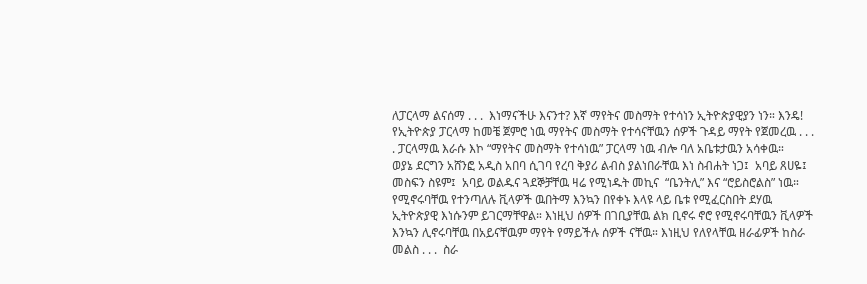ለፓርላማ ልናሰማ . . .  እነማናችሁ እናንተ? እኛ ማየትና መስማት የተሳነን ኢትዮጵያዊያን ነን። እንዴ! የኢትዮጵያ ፓርላማ ከመቼ ጀምሮ ነዉ ማየትና መስማት የተሳናቸዉን ሰዎች ጉዳይ ማየት የጀመረዉ . . . . ፓርላማዉ እራሱ እኮ “ማየትና መስማት የተሳነዉ” ፓርላማ ነዉ ብሎ ባለ አቤቱታዉን አሳቀዉ።
ወያኔ ደርግን አሸንፎ አዲስ አበባ ሲገባ የረባ ቅያሪ ልብስ ያልነበራቸዉ እነ ስብሐት ነጋ፤  አባይ ጸሀዬ፤  መስፍን ስዩም፤  አባይ ወልዱና ጓደኞቻቸዉ ዛሬ የሚነዱት መኪና  “ቤንትሊ” እና “ሮይስሮልስ” ነዉ። የሚኖሩባቸዉ የተንጣለሉ ቪላዎች ዉበትማ እንኳን በየቀኑ እላዩ ላይ ቤቱ የሚፈርስበት ደሃዉ ኢትዮጵያዊ እነሱንም ይገርማቸዋል። እነዚህ ሰዎች በገቢያቸዉ ልክ ቢኖሩ ኖሮ የሚኖሩባቸዉን ቪላዎች እንኳን ሊኖሩባቸዉ በአይናቸዉም ማየት የማይችሉ ሰዎች ናቸዉ። እነዚህ የለየላቸዉ ዘራፊዎች ከስራ መልስ . . .  ስራ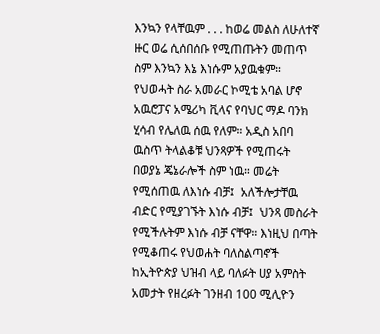እንኳን የላቸዉም . . . ከወሬ መልስ ለሁለተኛ ዙር ወሬ ሲሰበሰቡ የሚጠጡትን መጠጥ ስም እንኳን እኔ እነሱም አያዉቁም። የህወሓት ስራ አመራር ኮሚቴ አባል ሆኖ አዉሮፓና አሜሪካ ቪላና የባህር ማዶ ባንክ ሂሳብ የሌለዉ ሰዉ የለም። አዲስ አበባ ዉስጥ ትላልቆቹ ህንጻዎች የሚጠሩት በወያኔ ጄኔራሎች ስም ነዉ። መሬት የሚሰጠዉ ለእነሱ ብቻ፤  አለችሎታቸዉ ብድር የሚያገኙት እነሱ ብቻ፤  ህንጻ መስራት የሚችሉትም እነሱ ብቻ ናቸዋ። እነዚህ በጣት የሚቆጠሩ የህወሐት ባለስልጣኖች ከኢትዮጵያ ህዝብ ላይ ባለፉት ሀያ አምስት አመታት የዘረፉት ገንዘብ 100 ሚሊዮን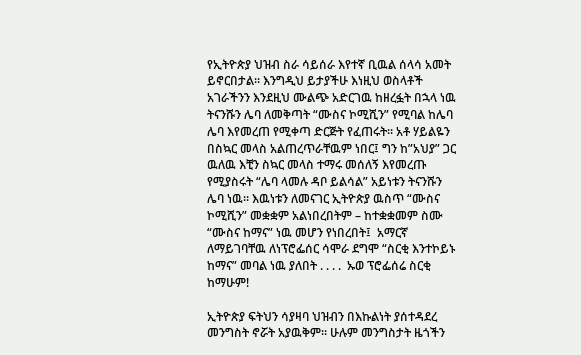የኢትዮጵያ ህዝብ ስራ ሳይሰራ እየተኛ ቢዉል ሰላሳ አመት ይኖርበታል። እንግዲህ ይታያችሁ እነዚህ ወስላቶች አገራችንን እንደዚህ ሙልጭ አድርገዉ ከዘረፏት በኋላ ነዉ ትናንሹን ሌባ ለመቅጣት “ሙስና ኮሚሺን” የሚባል ከሌባ ሌባ እየመረጠ የሚቀጣ ድርጅት የፈጠሩት። አቶ ሃይልዬን በስኳር መላስ አልጠረጥራቸዉም ነበር፤ ግን ከ”አህያ” ጋር ዉለዉ እቺን ስኳር መላስ ተማሩ መሰለኝ እየመረጡ የሚያስሩት “ሌባ ላመሉ ዳቦ ይልሳል” አይነቱን ትናንሹን ሌባ ነዉ። እዉነቱን ለመናገር ኢትዮጵያ ዉስጥ “ሙስና ኮሚሺን” መቋቋም አልነበረበትም – ከተቋቋመም ስሙ “ሙስና ከማና” ነዉ መሆን የነበረበት፤  አማርኛ ለማይገባቸዉ ለነፕሮፌሰር ሳሞራ ደግሞ “ስርቂ እንተኮይኑ ከማና” መባል ነዉ ያለበት . . . .  ኡወ ፕሮፌሰሬ ስርቂ ከማሁም!

ኢትዮጵያ ፍትህን ሳያዛባ ህዝብን በእኩልነት ያሰተዳደረ መንግስት ኖሯት አያዉቅም። ሁሉም መንግስታት ዜጎችን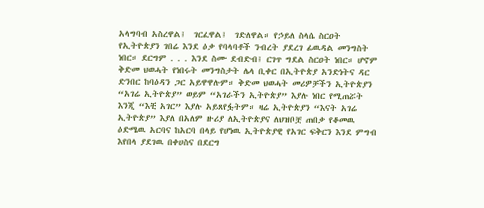አላግባብ አስረዋል፤  ገርፈዋል፤  ገድለዋል። የኃይለ ስላሴ ስርዐት የኢትዮጵያን ገበሬ እንደ ዕቃ የባላባቶች ንብረት ያደረገ ፊዉዳል መንግስት ነበር። ደርግም . . . እንደ ስሙ ደብድብ፤ ርገጥ ግደል ስርዐት ነበር። ሆኖም ቅድመ ህወሓት የነበሩት መንግስታት ሌላ ቢቀር በኢትዮጵያ አንድነትና ዳር ድንበር ከባዕዳን ጋር አይዋዋሉም። ቅድመ ህወሓት መሪዎቻችን ኢትዮጵያን “አገሬ ኢትዮጵያ” ወይም “አገራችን ኢትዮጵያ” እያሉ ነበር የሚጠሯት እንጂ “እቺ አገር” እያሉ አይጸየፏትም። ዛሬ ኢትዮጵያን “እናት አገሬ ኢትዮጵያ” እያለ በአለም ዙሪያ ለኢትዮጵያና ለህዝቦቿ ጠበቃ የቆመዉ ዕድሜዉ አርባና ከአርባ በላይ የሆነዉ ኢትዮጵያዊ የአገር ፍቅርን እንደ ምግብ እየበላ ያደገዉ በቀሀስና በደርግ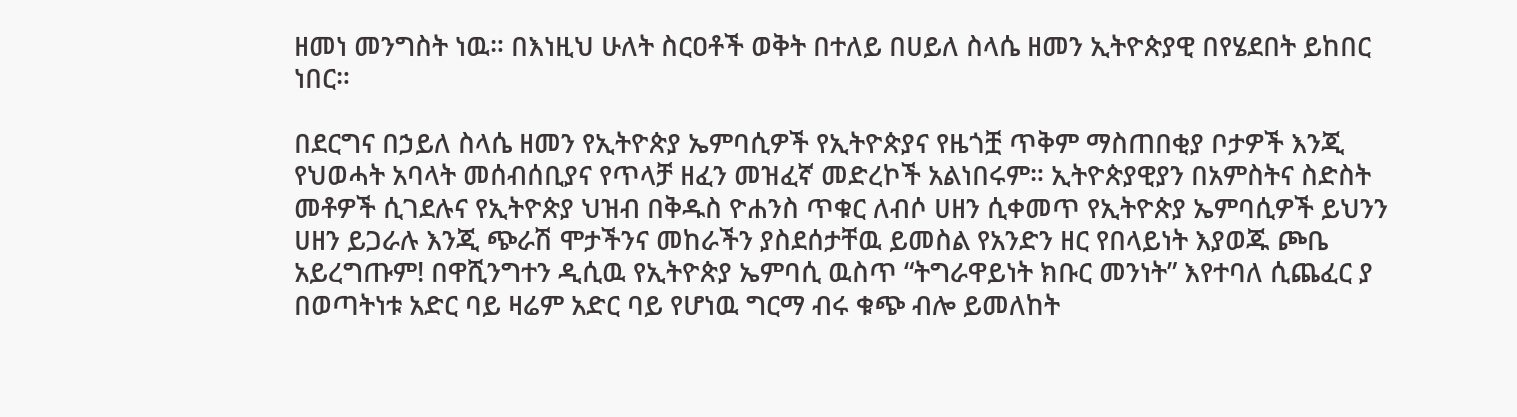ዘመነ መንግስት ነዉ። በእነዚህ ሁለት ስርዐቶች ወቅት በተለይ በሀይለ ስላሴ ዘመን ኢትዮጵያዊ በየሄደበት ይከበር ነበር።

በደርግና በኃይለ ስላሴ ዘመን የኢትዮጵያ ኤምባሲዎች የኢትዮጵያና የዜጎቿ ጥቅም ማስጠበቂያ ቦታዎች እንጂ የህወሓት አባላት መሰብሰቢያና የጥላቻ ዘፈን መዝፈኛ መድረኮች አልነበሩም። ኢትዮጵያዊያን በአምስትና ስድስት መቶዎች ሲገደሉና የኢትዮጵያ ህዝብ በቅዱስ ዮሐንስ ጥቁር ለብሶ ሀዘን ሲቀመጥ የኢትዮጵያ ኤምባሲዎች ይህንን ሀዘን ይጋራሉ እንጂ ጭራሽ ሞታችንና መከራችን ያስደሰታቸዉ ይመስል የአንድን ዘር የበላይነት እያወጁ ጮቤ አይረግጡም! በዋሺንግተን ዲሲዉ የኢትዮጵያ ኤምባሲ ዉስጥ “ትግራዋይነት ክቡር መንነት” እየተባለ ሲጨፈር ያ በወጣትነቱ አድር ባይ ዛሬም አድር ባይ የሆነዉ ግርማ ብሩ ቁጭ ብሎ ይመለከት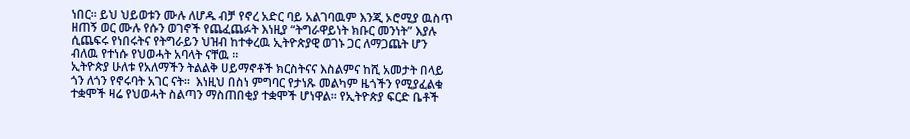ነበር። ይህ ህይወቱን ሙሉ ለሆዱ ብቻ የኖረ አድር ባይ አልገባዉም እንጂ ኦሮሚያ ዉስጥ ዘጠኝ ወር ሙሉ የሱን ወገኖች የጨፈጨፉት እነዚያ “ትግራዋይነት ክቡር መንነት” እያሉ ሲጨፍሩ የነበሩትና የትግራይን ህዝብ ከተቀረዉ ኢትዮጵያዊ ወገኑ ጋር ለማጋጨት ሆን ብለዉ የተነሱ የህወሓት አባላት ናቸዉ ።
ኢትዮጵያ ሁለቱ የአለማችን ትልልቅ ሀይማኖቶች ክርስትናና እስልምና ከሺ አመታት በላይ ጎን ለጎን የኖሩባት አገር ናት።  እነዚህ በስነ ምግባር የታነጹ መልካም ዜጎችን የሚያፈልቁ ተቋሞች ዛሬ የህወሓት ስልጣን ማስጠበቂያ ተቋሞች ሆነዋል። የኢትዮጵያ ፍርድ ቤቶች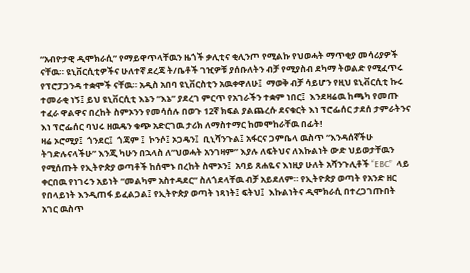“አብዮታዊ ዲሞክራሲ” የማይዋጥላቸዉን ዜጎች ቃሊቲና ቂሊንጦ የሚልኩ የህወሓት ማጥቂያ መሳሪያዎች ናቸዉ። ዩኒቨርሲቲዎችና ሁለተኛ ደረጃ ት/ቤቶች ገዢዎቹ ያሰቡለትን ብቻ የሚያስብ ደካማ ትወልድ የሚፈጥሩ የፕሮፓጋንዳ ተቋሞች ናቸዉ። አዲስ አበባ ዩኒቨርስቲን አዉቀዋለሁ፤  ማወቅ ብቻ ሳይሆን የዚህ ዩኒቭርሲቲ ኩሩ ተመራቂ ነኝ፤ ይህ ዩኒቨርሲቲ እኔን “እኔ” ያደረገ ምርጥ የአገራችን ተቋም ነበር፤  እንደዛሬዉ ከጫካ የመጡ ተፈራ ዋልዋና በረከት ስምኦንን የመሳሰሉ በወጉ 12ኛ ክፍል ያልጨረሱ ደናቁርት እነ ፕሮፌሰር ታደሰ ታምራትንና እነ ፕሮፌሰር ባህሩ ዘዉዴን ቁጭ አድርገዉ ታሪክ ለማስተማር ከመሞከራቸዉ በፊት!
ዛሬ ኦሮሚያ፤  ጎንደር፤  ጎጃም ፤  ኮንሶ፤ ኦጋዴን፤  ቢኒሻንጉል፤ አፋርና ጋምቤላ ዉስጥ “እንዳሰኛችሁ ትገድሉናላችሁ” እንጂ ካሁን በኋላስ ለ”ህወሓት አንገዛም” እያሉ ለፍትህና ለእኩልነት ውድ ህይወታቸዉን የሚሰጡት የኢትዮጵያ ወጣቶች ከሰሞኑ በረከት ስሞኦን፤  አባይ ጸሐዬና እነዚያ ሁለት አሻንጉሊቶች “EBC”  ላይ ቀርበዉ የነገሩን አይነት “መልካም አስተዳደር” ስለጎደላቸዉ ብቻ አይደለም። የኢትዮጵያ ወጣት የአንድ ዘር የበላይነት እንዲጠፋ ይፈልጋል፤ የኢትዮጵያ ወጣት ነጻነት፤ ፍትህ፤  እኩልነትና ዲሞክራሲ በተረጋገጡበት አገር ዉስጥ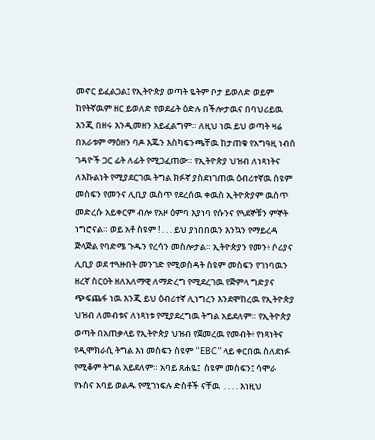መኖር ይፈልጋል፤ የኢትዮጵያ ወጣት ዬትም ቦታ ይወለድ ወይም ከየትኛዉም ዘር ይወለድ የወደፊት ዕድሉ በችሎታዉና በባህሪይዉ እንጂ በዘሩ እንዲመዘን አይፈልግም። ለዚህ ነዉ ይህ ወጣት ዛሬ በአራቱም ማዕዘን ባዶ እጁን እስካፍንጫቸዉ ከታጠቁ የአግዓዚ ነብሰ ገዳዮች ጋር ፊት ለፊት የሚጋፈጠው። የኢትዮጵያ ህዝብ ለነጻነትና ለእኩልነት የሚያደርገዉ ትግል ክፉኛ ያስደነገጠዉ ዕብሪተኛዉ ስዩም መስፍን የመንና ሊቢያ ዉስጥ የደረሰዉ ቀዉስ ኢትዮጵያም ዉስጥ መድረሱ አይቀርም ብሎ የአዞ ዕምባ እያነባ የሱንና የጓደኞቹን ምኞት ነግሮናል። ወይ አቶ ስዩም ! . . . ይህ ያነበበዉን እንኳን የማይረዳ ጅላጅል የባድሜ ጉዱን የረሳን መስሎታል። ኢትዮጵያን የመን፥ ሶሪያና ሊቢያ ወደ ተጓዙበት መንገድ የሚወስዳት ስዩም መስፍን የገነባዉን ዘረኛ ስርዐት ዘለአለማዊ ለማድረግ የሚደረገዉ የጅምላ ግድያና ጭፍጨፋ ነዉ እንጂ ይህ ዕብሪተኛ ሊነግረን እንደሞከረዉ የኢትዮጵያ ህዝብ ለመብቱና ለነጻነቱ የሚያደረግዉ ትግል አይደለም። የኢትዮጵያ ወጣት በአጠቃላይ የኢትዮጵያ ህዝብ የጀመረዉ የመብት፥ የነጻነትና የዲሞክራሲ ትግል እነ መስፍን ስዩም “EBC” ላይ ቀርበዉ ስለደነፉ የሚቆም ትግል አይደለም። አባይ ጸሐዬ፤  ስዩም መስፍን፤ ሳሞራ የኑስና አባይ ወልዱ የሚገነፍሉ ድስቶች ናቸዉ  . . . . እነዚህ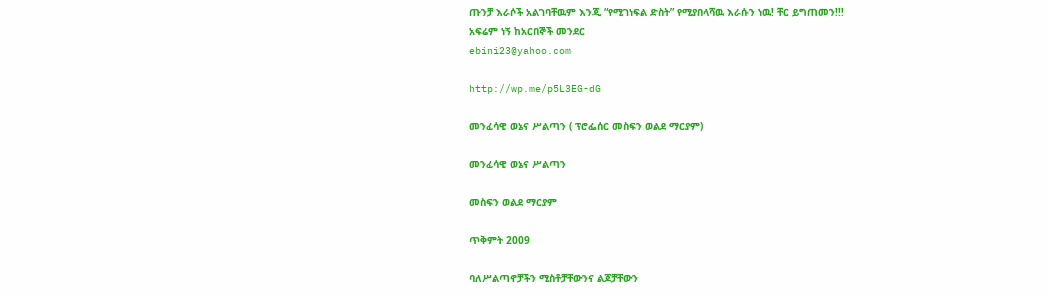ጡንቻ እራሶች አልገባቸዉም እንጂ “የሚገነፍል ድስት” የሚያበላሻዉ እራሱን ነዉ! ቸር ይግጠመን!!!
አፍሬም ነኝ ከአርበኞች መንደር
ebini23@yahoo.com

http://wp.me/p5L3EG-dG

መንፈሳዊ ወኔና ሥልጣን ( ፕሮፌሰር መስፍን ወልደ ማርያም)

መንፈሳዊ ወኔና ሥልጣን

መስፍን ወልደ ማርያም

ጥቅምት 2009

ባለሥልጣኖቻችን ሚስቶቻቸውንና ልጆቻቸውን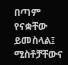በጣም የናቋቸው ይመስላል፤ ሚስቶቻቸውና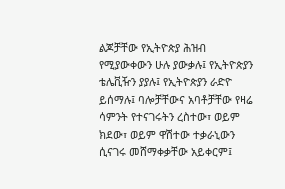ልጆቻቸው የኢትዮጵያ ሕዝብ የሚያውቀውን ሁሉ ያውቃሉ፤ የኢትዮጵያን ቴሌቪዥን ያያሉ፤ የኢትዮጵያን ራድዮ ይሰማሉ፤ ባሎቻቸውና አባቶቻቸው የዛሬ ሳምንት የተናገሩትን ረስተው፣ ወይም ክደው፣ ወይም ዋሽተው ተቃራኒውን ሲናገሩ መሸማቀቃቸው አይቀርም፤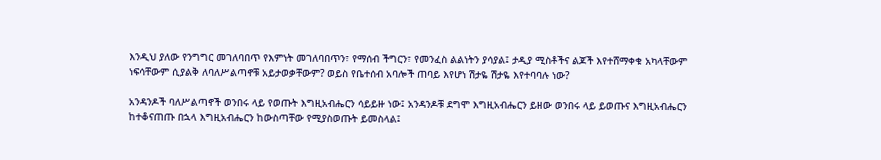እንዲህ ያለው የንግግር መገለባበጥ የእምነት መገለባበጥን፣ የማሰብ ችግርን፣ የመንፈስ ልልነትን ያሳያል፤ ታዲያ ሚስቶችና ልጆች እየተሸማቀቁ አካላቸውም ነፍሳቸውም ሲያልቅ ለባለሥልጣኖቹ አይታወቃቸውም? ወይስ የቤተሰብ አባሎች ጠባይ እየሆነ ሽታዬ ሽታዬ እየተባባሉ ነው?

አንዳንዶች ባለሥልጣኖች ወንበሩ ላይ የወጡት እግዚአብሔርን ሳይይዙ ነው፤ አንዳንዶቹ ደግሞ እግዚአብሔርን ይዘው ወንበሩ ላይ ይወጡና እግዚአብሔርን ከተቆናጠጡ በኋላ እግዚአብሔርን ከውስጣቸው የሚያስወጡት ይመስላል፤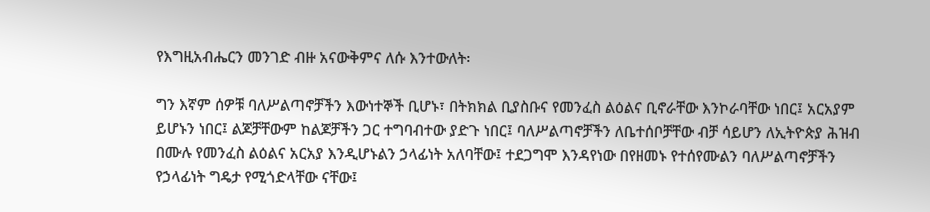የእግዚአብሔርን መንገድ ብዙ አናውቅምና ለሱ እንተውለት፡

ግን እኛም ሰዎቹ ባለሥልጣኖቻችን እውነተኞች ቢሆኑ፣ በትክክል ቢያስቡና የመንፈስ ልዕልና ቢኖራቸው እንኮራባቸው ነበር፤ አርአያም ይሆኑን ነበር፤ ልጆቻቸውም ከልጆቻችን ጋር ተግባብተው ያድጉ ነበር፤ ባለሥልጣኖቻችን ለቤተሰቦቻቸው ብቻ ሳይሆን ለኢትዮጵያ ሕዝብ በሙሉ የመንፈስ ልዕልና አርአያ እንዲሆኑልን ኃላፊነት አለባቸው፤ ተደጋግሞ እንዳየነው በየዘመኑ የተሰየሙልን ባለሥልጣኖቻችን የኃላፊነት ግዴታ የሚጎድላቸው ናቸው፤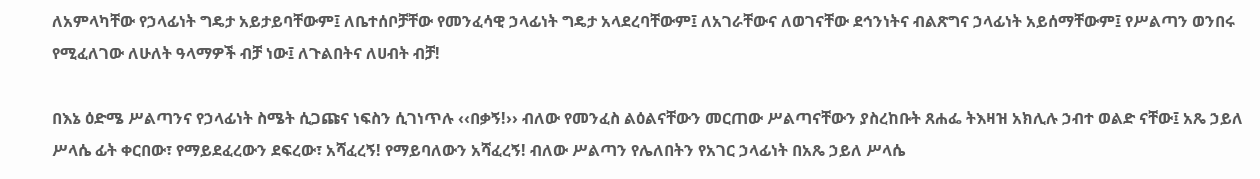ለአምላካቸው የኃላፊነት ግዴታ አይታይባቸውም፤ ለቤተሰቦቻቸው የመንፈሳዊ ኃላፊነት ግዴታ አላደረባቸውም፤ ለአገራቸውና ለወገናቸው ደኅንነትና ብልጽግና ኃላፊነት አይሰማቸውም፤ የሥልጣን ወንበሩ የሚፈለገው ለሁለት ዓላማዎች ብቻ ነው፤ ለጉልበትና ለሀብት ብቻ!

በእኔ ዕድሜ ሥልጣንና የኃላፊነት ስሜት ሲጋጩና ነፍስን ሲገነጥሉ ‹‹በቃኝ!›› ብለው የመንፈስ ልዕልናቸውን መርጠው ሥልጣናቸውን ያስረከቡት ጸሐፌ ትእዛዝ አክሊሉ ኃብተ ወልድ ናቸው፤ አጼ ኃይለ ሥላሴ ፊት ቀርበው፣ የማይደፈረውን ደፍረው፣ አሻፈረኝ! የማይባለውን አሻፈረኝ! ብለው ሥልጣን የሌለበትን የአገር ኃላፊነት በአጼ ኃይለ ሥላሴ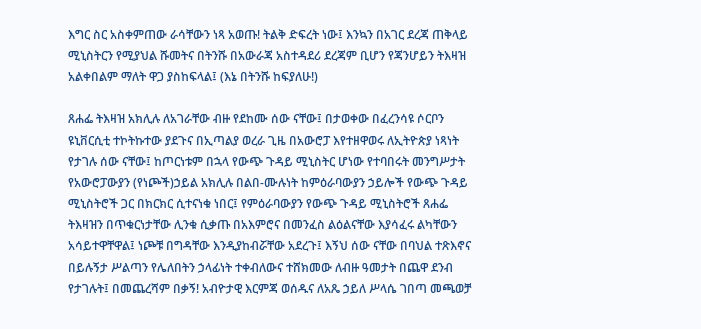እግር ስር አስቀምጠው ራሳቸውን ነጻ አወጡ! ትልቅ ድፍረት ነው፤ እንኳን በአገር ደረጃ ጠቅላይ ሚኒስትርን የሚያህል ሹመትና በትንሹ በአውራጃ አስተዳደሪ ደረጃም ቢሆን የጃንሆይን ትእዛዝ አልቀበልም ማለት ዋጋ ያስከፍላል፤ (እኔ በትንሹ ከፍያለሁ!)

ጸሐፌ ትእዛዝ አክሊሉ ለአገራቸው ብዙ የደከሙ ሰው ናቸው፤ በታወቀው በፈረንሳዩ ሶርቦን ዩኒቨርሲቲ ተኮትኩተው ያደጉና በኢጣልያ ወረራ ጊዜ በአውሮፓ እየተዘዋወሩ ለኢትዮጵያ ነጻነት የታገሉ ሰው ናቸው፤ ከጦርነቱም በኋላ የውጭ ጉዳይ ሚኒስትር ሆነው የተባበሩት መንግሥታት የአውሮፓውያን (የነጮች)ኃይል አክሊሉ በልበ-ሙሉነት ከምዕራባውያን ኃይሎች የውጭ ጉዳይ ሚኒስትሮች ጋር በክርክር ሲተናነቁ ነበር፤ የምዕራባውያን የውጭ ጉዳይ ሚኒስትሮች ጸሐፌ ትእዛዝን በጥቁርነታቸው ሊንቁ ሲቃጡ በአእምሮና በመንፈስ ልዕልናቸው እያሳፈሩ ልካቸውን አሳይተዋቸዋል፤ ነጮቹ በግዳቸው እንዲያከብሯቸው አደረጉ፤ እኝህ ሰው ናቸው በባህል ተጽእኖና በይሉኝታ ሥልጣን የሌለበትን ኃላፊነት ተቀብለውና ተሸክመው ለብዙ ዓመታት በጨዋ ደንብ የታገሉት፤ በመጨረሻም በቃኝ! አብዮታዊ እርምጃ ወሰዱና ለአጼ ኃይለ ሥላሴ ገበጣ መጫወቻ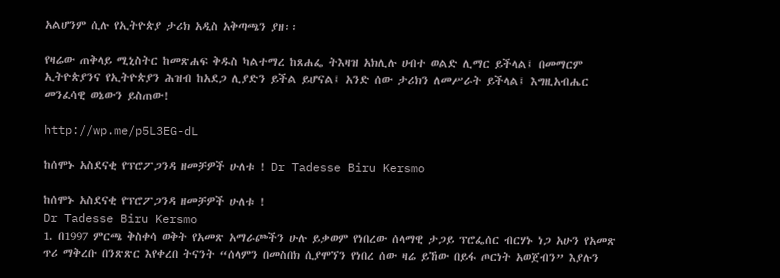አልሆንም ሲሉ የኢትዮጵያ ታሪክ አዲስ አቅጣጫን ያዘ፡፡

የዛሬው ጠቅላይ ሚኒስትር ከመጽሐፍ ቅዱስ ካልተማረ ከጸሐፌ ትእዛዝ አክሊሉ ሀብተ ወልድ ሊማር ይችላል፤ በመማርም ኢትዮጵያንና የኢትዮጵያን ሕዝብ ከአደጋ ሊያድን ይችል ይሆናል፤ አንድ ሰው ታሪክን ለመሥራት ይችላል፤ እግዚአብሔር መንፈሳዊ ወኔውን ይስጠው!

http://wp.me/p5L3EG-dL

ከሰሞኑ አስደናቂ የፕሮፖጋንዳ ዘመቻዎች ሁለቱ ! Dr Tadesse Biru Kersmo

ከሰሞኑ አስደናቂ የፕሮፖጋንዳ ዘመቻዎች ሁለቱ !
Dr Tadesse Biru Kersmo
1. በ1997 ምርጫ ቅስቀሳ ወቅት የአመጽ አማራጮችን ሁሉ ይቃወም የነበረው ሰላማዊ ታጋይ ፕሮፌሰር ብርሃኑ ነጋ አሁን የአመጽ ጥሪ ማቅረቡ በንጽጽር እየቀረበ ትናንት “ሰላምን በመስበክ ሲያሞኘን የነበረ ሰው ዛሬ ይኸው በይፋ ጦርነት አወጀብን” እያሉን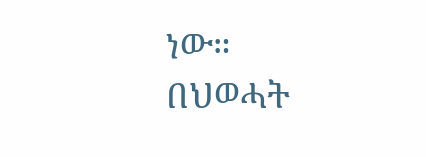ነው። በህወሓት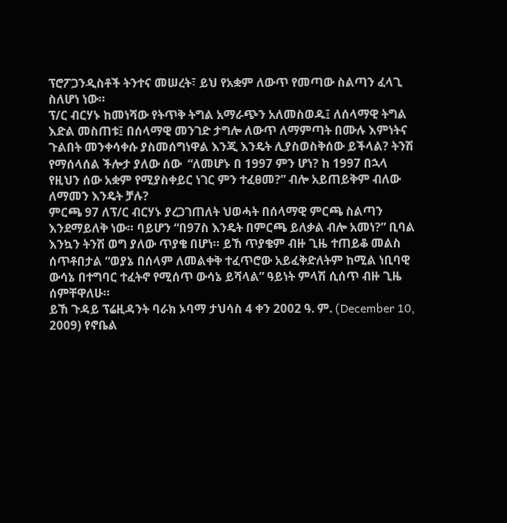ፕሮፖጋንዲስቶች ትንተና መሠረት፣ ይህ የአቋም ለውጥ የመጣው ስልጣን ፈላጊ ስለሆነ ነው።
ፕ/ር ብርሃኑ ከመነሻው የትጥቅ ትግል አማራጭን አለመስወዱ፤ ለሰላማዊ ትግል እድል መስጠቱ፤ በሰላማዊ መንገድ ታግሎ ለውጥ ለማምጣት በሙሉ እምነትና ጉልበት መንቀሳቀሱ ያስመሰግነዋል እንጂ እንዴት ሊያስወስቅሰው ይችላል? ትንሽ የማሰላሰል ችሎታ ያለው ሰው  “ለመሆኑ በ 1997 ምን ሆነ? ከ 1997 በኋላ የዚህን ሰው አቋም የሚያስቀይር ነገር ምን ተፈፀመ?” ብሎ አይጠይቅም ብለው ለማመን እንዴት ቻሉ?
ምርጫ 97 ለፕ/ር ብርሃኑ ያረጋገጠለት ህወሓት በሰላማዊ ምርጫ ስልጣን እንደማይለቅ ነው። ባይሆን “በ97ስ እንዴት በምርጫ ይለቃል ብሎ አመነ?” ቢባል እንኳን ትንሽ ወግ ያለው ጥያቄ በሆነ። ይኸ ጥያቄም ብዙ ጊዜ ተጠይቆ መልስ ሰጥቶበታል “ወያኔ በሰላም ለመልቀቅ ተፈጥሮው አይፈቅድለትም ከሚል ነቢባዊ ውሳኔ በተግባር ተፈትኖ የሚሰጥ ውሳኔ ይሻላል” ዓይነት ምላሽ ሲሰጥ ብዙ ጊዜ ሰምቸዋለሁ።
ይኸ ጉዳይ ፕሬዚዳንት ባራክ ኦባማ ታህሳስ 4 ቀን 2002 ዓ. ም. (December 10, 2009) የኖቤል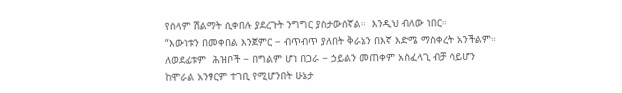የሰላም ሽልማት ሲቀበሉ ያደረጉት ንግግር ያስታውሰኛል።  እንዲህ ብለው ነበር።
“እውነቱን በመቀበል እንጀምር − ብጥብጥ ያለበት ቅራኔን በእኛ እድሜ ማስቀረት አንችልም። ለወደፊቱም  ሕዝቦች − በግልም ሆነ በጋራ − ኃይልን መጠቀም አስፈላጊ ብቻ ሳይሆን ከሞራል አንፃርም ተገቢ የሚሆንበት ሁኔታ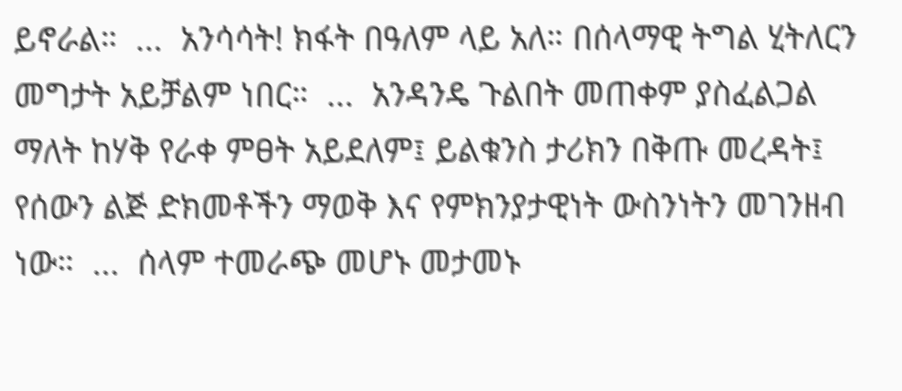ይኖራል።  ...  አንሳሳት! ክፋት በዓለም ላይ አለ። በሰላማዊ ትግል ሂትለርን መግታት አይቻልም ነበር።  ...  አንዳንዴ ጉልበት መጠቀም ያስፈልጋል ማለት ከሃቅ የራቀ ምፀት አይደለም፤ ይልቁንስ ታሪክን በቅጡ መረዳት፤ የሰውን ልጅ ድክመቶችን ማወቅ እና የምክንያታዊነት ውስንነትን መገንዘብ ነው።  ...  ሰላም ተመራጭ መሆኑ መታመኑ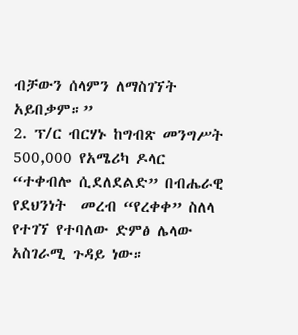ብቻውን ሰላምን ለማስገኘት አይበቃም።”
2. ፕ/ር ብርሃኑ ከግብጽ መንግሥት 500,000 የአሜሪካ ዶላር “ተቀብሎ ሲደለደልድ” በብሔራዊ የደህንነት  መረብ “የረቀቀ” ስለላ የተገኘ የተባለው ድምፅ ሌላው አስገራሚ ጉዳይ ነው።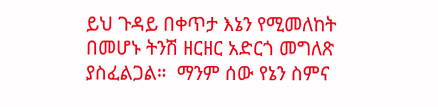ይህ ጉዳይ በቀጥታ እኔን የሚመለከት በመሆኑ ትንሽ ዘርዘር አድርጎ መግለጽ ያስፈልጋል።  ማንም ሰው የኔን ስምና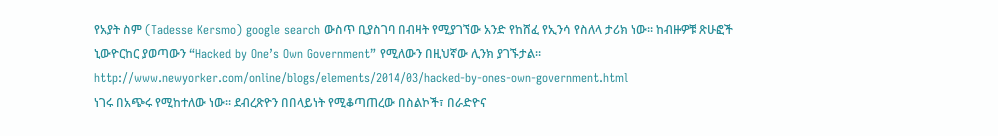የአያት ስም (Tadesse Kersmo) google search ውስጥ ቢያስገባ በብዛት የሚያገኘው አንድ የከሸፈ የኢንሳ የስለላ ታሪክ ነው። ከብዙዎቹ ጽሁፎች ኒውዮርከር ያወጣውን “Hacked by One’s Own Government” የሚለውን በዚህኛው ሊንክ ያገኙታል።
http://www.newyorker.com/online/blogs/elements/2014/03/hacked-by-ones-own-government.html
ነገሩ በአጭሩ የሚከተለው ነው። ደብረጽዮን በበላይነት የሚቆጣጠረው በስልኮች፣ በራድዮና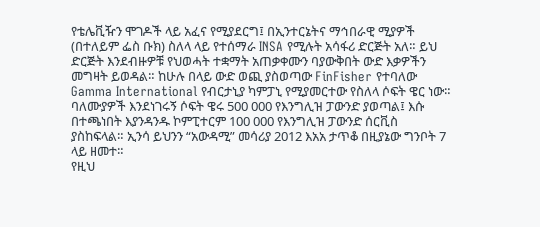የቴሌቪዥን ሞገዶች ላይ አፈና የሚያደርግ፤ በኢንተርኔትና ማኅበራዊ ሚያዎች (በተለይም ፌስ ቡክ) ስለላ ላይ የተሰማራ INSA የሚሉት አሳፋሪ ድርጅት አለ። ይህ ድርጅት እንደብዙዎቹ የህወሓት ተቋማት አጠቃቀሙን ባያውቅበት ውድ እቃዎችን መግዛት ይወዳል። ከሁሉ በላይ ውድ ወጪ ያስወጣው FinFisher የተባለው Gamma International የብርታኒያ ካምፓኒ የሚያመርተው የስለላ ሶፍት ዌር ነው። ባለሙያዎች እንደነገሩኝ ሶፍት ዌሩ 500 000 የእንግሊዝ ፓውንድ ያወጣል፤ እሱ በተጫነበት እያንዳንዱ ኮምፒተርም 100 000 የእንግሊዝ ፓውንድ ሰርቪስ ያስከፍላል። ኢንሳ ይህንን “አውዳሚ” መሳሪያ 2012 እአአ ታጥቆ በዚያኔው ግንቦት 7 ላይ ዘመተ።
የዚህ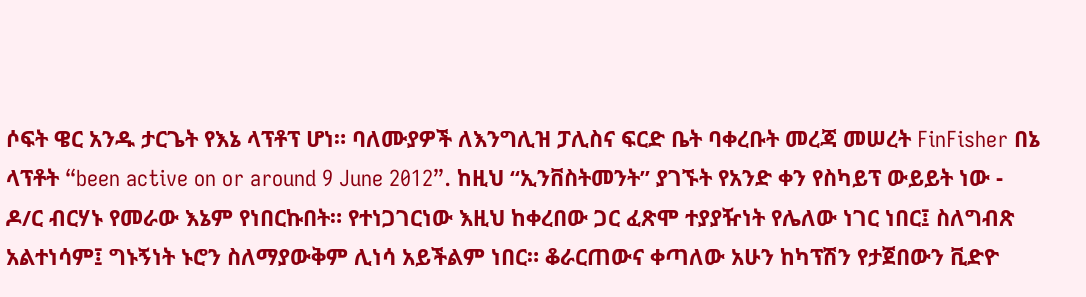ሶፍት ዌር አንዱ ታርጌት የእኔ ላፕቶፕ ሆነ። ባለሙያዎች ለእንግሊዝ ፓሊስና ፍርድ ቤት ባቀረቡት መረጃ መሠረት FinFisher በኔ ላፕቶት “been active on or around 9 June 2012”. ከዚህ “ኢንቨስትመንት” ያገኙት የአንድ ቀን የስካይፕ ውይይት ነው - ዶ/ር ብርሃኑ የመራው እኔም የነበርኩበት። የተነጋገርነው እዚህ ከቀረበው ጋር ፈጽሞ ተያያዥነት የሌለው ነገር ነበር፤ ስለግብጽ አልተነሳም፤ ግኑኝነት ኑሮን ስለማያውቅም ሊነሳ አይችልም ነበር። ቆራርጠውና ቀጣለው አሁን ከካፕሽን የታጀበውን ቪድዮ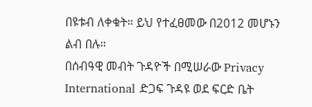በዩቱብ ለቀቁት። ይህ የተፈፀመው በ2012 መሆኑን ልብ በሉ።
በሰብዓዊ መብት ጉዳዮች በሚሠራው Privacy International ድጋፍ ጉዳዩ ወደ ፍርድ ቤት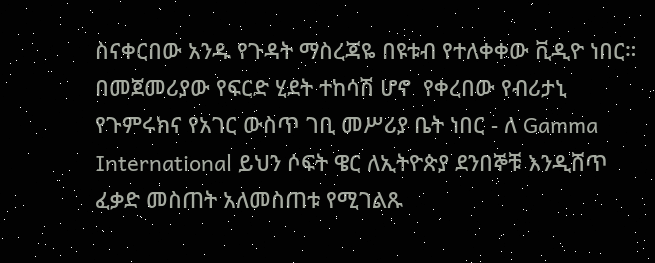ስናቀርበው አንዱ የጉዳት ማስረጃዬ በዩቱብ የተለቀቀው ቪዲዮ ነበር። በመጀመሪያው የፍርድ ሂደት ተከሳሽ ሆኖ  የቀረበው የብሪታኒ የጉምሩክና የአገር ውስጥ ገቢ መሥሪያ ቤት ነበር - ለ Gamma International ይህን ሶፍት ዌር ለኢትዮጵያ ደንበኞቹ እንዲሸጥ ፈቃድ መስጠት አለመስጠቱ የሚገልጹ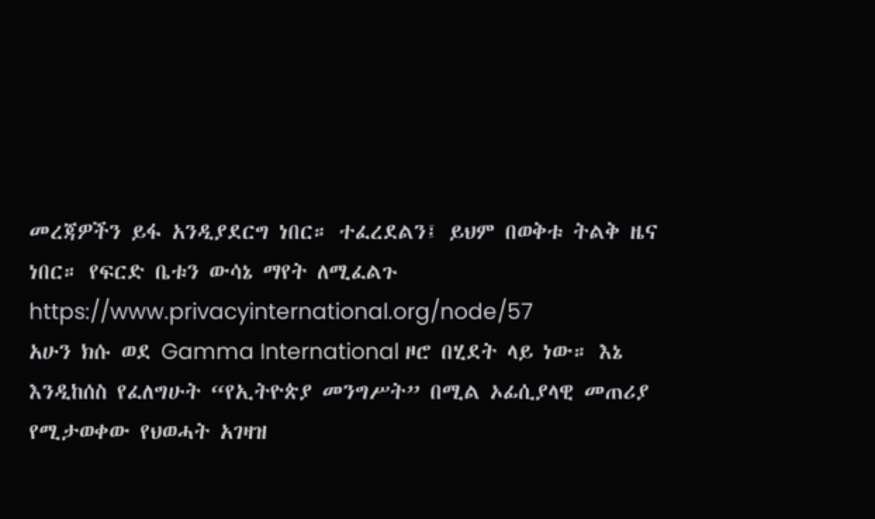መረጃዎችን ይፋ አንዲያደርግ ነበር። ተፈረደልን፤ ይህም በወቅቱ ትልቅ ዜና ነበር። የፍርድ ቤቱን ውሳኔ ማየት ለሚፈልጉ https://www.privacyinternational.org/node/57
አሁን ክሱ ወደ Gamma International ዞሮ በሂደት ላይ ነው። እኔ እንዲከሰስ የፈለግሁት “የኢትዮጵያ መንግሥት” በሚል ኦፊሲያላዊ መጠሪያ የሚታወቀው የህወሓት አገዛዝ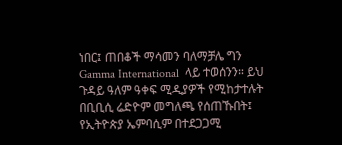ነበር፤ ጠበቆች ማሳመን ባለማቻሌ ግን Gamma International  ላይ ተወሰንን። ይህ ጉዳይ ዓለም ዓቀፍ ሚዲያዎች የሚከታተሉት በቢቢሲ ሬድዮም መግለጫ የሰጠኹበት፤ የኢትዮጵያ ኤምባሲም በተደጋጋሚ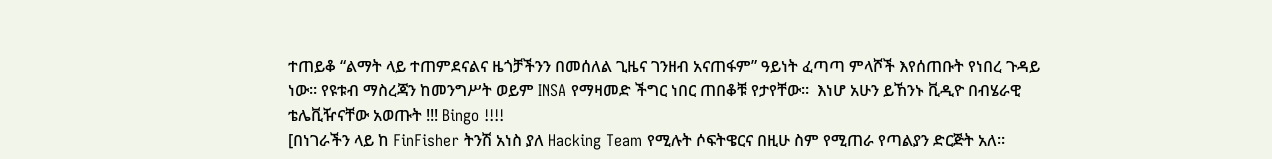ተጠይቆ “ልማት ላይ ተጠምደናልና ዜጎቻችንን በመሰለል ጊዜና ገንዘብ አናጠፋም” ዓይነት ፈጣጣ ምላሾች እየሰጠቡት የነበረ ጉዳይ ነው። የዩቱብ ማስረጃን ከመንግሥት ወይም INSA የማዛመድ ችግር ነበር ጠበቆቹ የታየቸው።  እነሆ አሁን ይኸንኑ ቪዲዮ በብሄራዊ ቴሌቪዥናቸው አወጡት !!! Bingo !!!!
[በነገራችን ላይ ከ FinFisher ትንሽ አነስ ያለ Hacking Team የሚሉት ሶፍትዌርና በዚሁ ስም የሚጠራ የጣልያን ድርጅት አለ።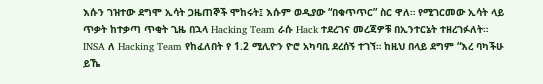እሱን ገዝተው ደግሞ ኢሳት ጋዜጠኞች ሞከሩት፤ እሱም ወዲያው “በቁጥጥር” ስር ዋለ። የሚገርመው ኢሳት ላይ ጥቃት ከተቃጣ ጥቂት ጊዜ በኋላ Hacking Team ራሱ Hack ተደረገና መረጃዎቹ በኢንተርኔት ተዘረገፉለት። INSA ለ Hacking Team የከፈለበት የ 1.2 ሚሊዮን ዮሮ አካባቢ ደረሰኝ ተገኘ። ከዚህ በላይ ደግም “እረ ባካችሁ ይኼ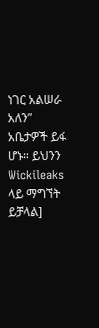ነገር አልሠራ አለን” አቤታዎች ይፋ ሆኑ። ይህንን Wickileaks ላይ ማግኘት ይቻላል]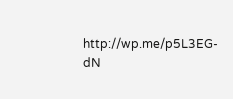http://wp.me/p5L3EG-dN